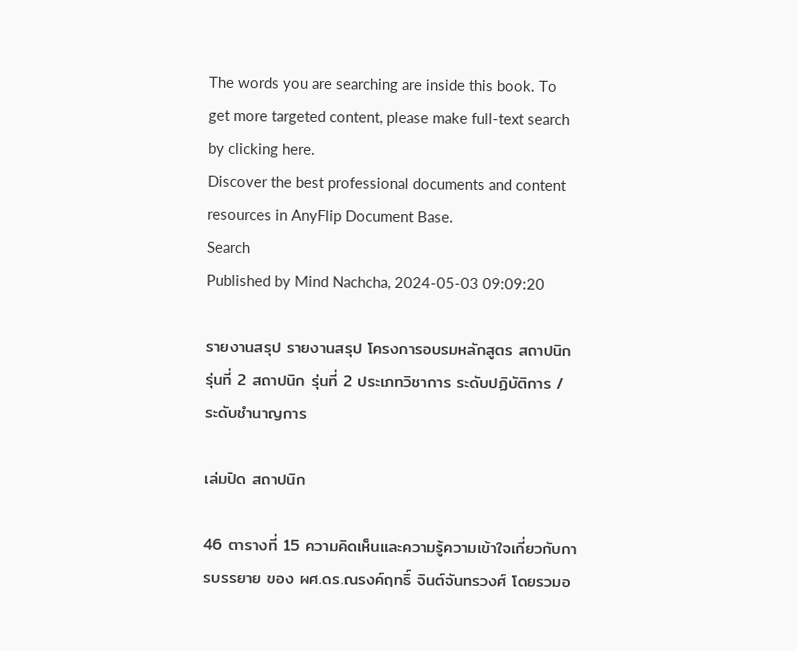The words you are searching are inside this book. To get more targeted content, please make full-text search by clicking here.
Discover the best professional documents and content resources in AnyFlip Document Base.
Search
Published by Mind Nachcha, 2024-05-03 09:09:20

รายงานสรุป รายงานสรุป โครงการอบรมหลักสูตร สถาปนิก รุ่นที่ 2 สถาปนิก รุ่นที่ 2 ประเภทวิชาการ ระดับปฏิบัติการ / ระดับชำนาญการ

เล่มปิด สถาปนิก

46 ตารางที่ 15 ความคิดเห็นและความรู้ความเข้าใจเกี่ยวกับการบรรยาย ของ ผศ.ดร.ณรงค์ฤทธิ์ จินต์จันทรวงศ์ โดยรวมอ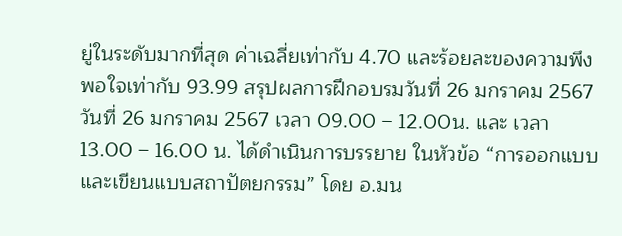ยู่ในระดับมากที่สุด ค่าเฉลี่ยเท่ากับ 4.70 และร้อยละของความพึงพอใจเท่ากับ 93.99 สรุปผลการฝึกอบรมวันที่ 26 มกราคม 2567 วันที่ 26 มกราคม 2567 เวลา 09.00 – 12.00น. และ เวลา 13.00 – 16.00 น. ได้ดำเนินการบรรยาย ในหัวข้อ “การออกแบบและเขียนแบบสถาปัตยกรรม” โดย อ.มน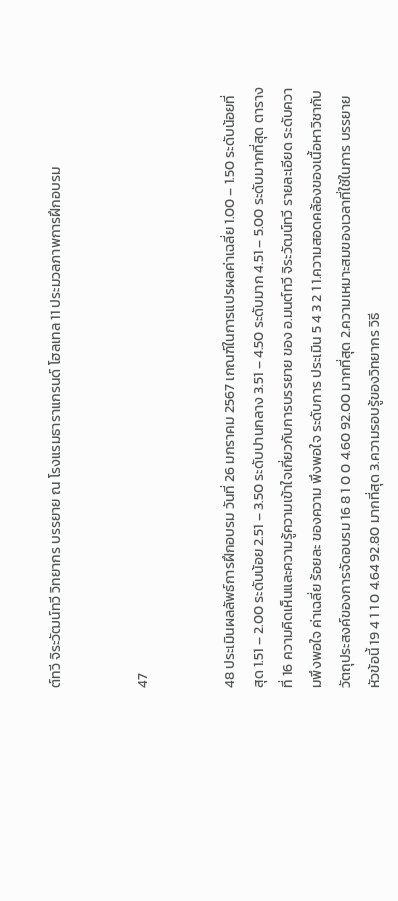ต์ทวี จิระวัฒน์ทวี วิทยากร บรรยาย ณ โรงแรมธาราแกรนด์ โฮลเทล 11 ประมวลภาพการฝึกอบรม


47


48 ประเมินผลลัพธ์การฝึกอบรม วันที่ 26 มกราคม 2567 เกณฑ์ในการแปรผลค่าเฉลี่ย 1.00 – 1.50 ระดับน้อยที่สุด 1.51 – 2.00 ระดับน้อย 2.51 – 3.50 ระดับปานกลาง 3.51 – 4.50 ระดับมาก 4.51 – 5.00 ระดับมากที่สุด ตารางที่ 16 ความคิดเห็นและความรู้ความเข้าใจเกี่ยวกับการบรรยาย ของ อ.มนต์ทวี จิระวัฒน์ทวี รายละเอียด ระดับความพึงพอใจ ค่าเฉลี่ย ร้อยละ ของความ พึงพอใจ ระดับการ ประเมิน 5 4 3 2 1 1.ความสอดคล้องของเนื้อหาวิชากับ วัตถุประสงค์ของการจัดอบรม 16 8 1 0 0 4.60 92.00 มากที่สุด 2.ความเหมาะสมของเวลาที่ใช้ในการ บรรยายหัวข้อนี้ 19 4 1 1 0 4.64 92.80 มากที่สุด 3.ความรอบรู้ของวิทยากร วิธี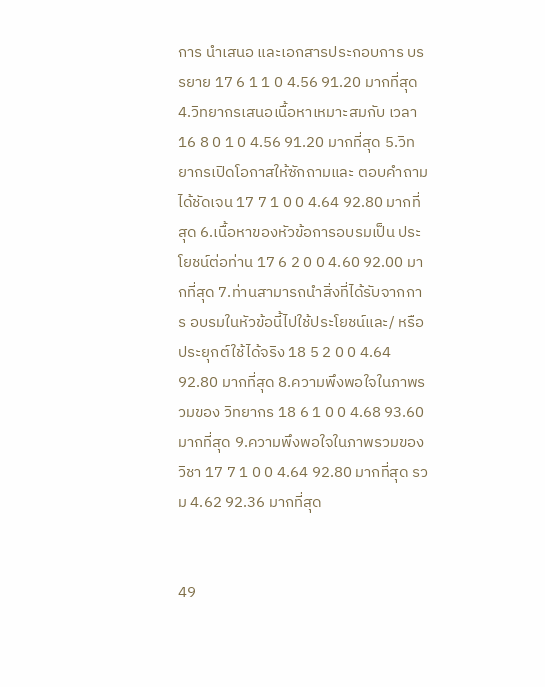การ นำเสนอ และเอกสารประกอบการ บรรยาย 17 6 1 1 0 4.56 91.20 มากที่สุด 4.วิทยากรเสนอเนื้อหาเหมาะสมกับ เวลา 16 8 0 1 0 4.56 91.20 มากที่สุด 5.วิทยากรเปิดโอกาสให้ซักถามและ ตอบคำถามได้ชัดเจน 17 7 1 0 0 4.64 92.80 มากที่สุด 6.เนื้อหาของหัวข้อการอบรมเป็น ประโยชน์ต่อท่าน 17 6 2 0 0 4.60 92.00 มากที่สุด 7.ท่านสามารถนำสิ่งที่ได้รับจากการ อบรมในหัวข้อนี้ไปใช้ประโยชน์และ/ หรือ ประยุกต์ใช้ได้จริง 18 5 2 0 0 4.64 92.80 มากที่สุด 8.ความพึงพอใจในภาพรวมของ วิทยากร 18 6 1 0 0 4.68 93.60 มากที่สุด 9.ความพึงพอใจในภาพรวมของวิชา 17 7 1 0 0 4.64 92.80 มากที่สุด รวม 4.62 92.36 มากที่สุด


49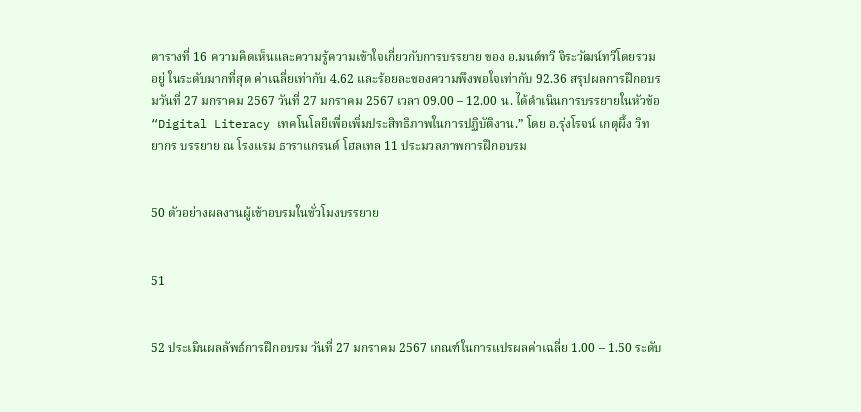ตารางที่ 16 ความคิดเห็นและความรู้ความเข้าใจเกี่ยวกับการบรรยาย ของ อ.มนต์ทวี จิระวัฒน์ทวีโดยรวมอยู่ ในระดับมากที่สุด ค่าเฉลี่ยเท่ากับ 4.62 และร้อยละของความพึงพอใจเท่ากับ 92.36 สรุปผลการฝึกอบรมวันที่ 27 มกราคม 2567 วันที่ 27 มกราคม 2567 เวลา 09.00 – 12.00 น. ได้ดำเนินการบรรยายในหัวข้อ “Digital Literacy เทคโนโลยีเพื่อเพิ่มประสิทธิภาพในการปฏิบัติงาน.” โดย อ.รุ่งโรจน์ เกตุผึ้ง วิทยากร บรรยาย ณ โรงแรม ธาราแกรนด์ โฮลเทล 11 ประมวลภาพการฝึกอบรม


50 ตัวอย่างผลงานผู้เข้าอบรมในชั่วโมงบรรยาย


51


52 ประเมินผลลัพธ์การฝึกอบรม วันที่ 27 มกราคม 2567 เกณฑ์ในการแปรผลค่าเฉลี่ย 1.00 – 1.50 ระดับ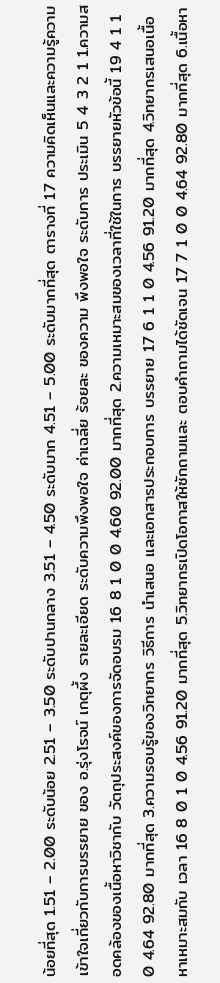น้อยที่สุด 1.51 – 2.00 ระดับน้อย 2.51 – 3.50 ระดับปานกลาง 3.51 – 4.50 ระดับมาก 4.51 – 5.00 ระดับมากที่สุด ตารางที่ 17 ความคิดเห็นและความรู้ความเข้าใจเกี่ยวกับการบรรยาย ของ อ.รุ่งโรจน์ เกตุผึ้ง รายละเอียด ระดับความพึงพอใจ ค่าเฉลี่ย ร้อยละ ของความ พึงพอใจ ระดับการ ประเมิน 5 4 3 2 1 1.ความสอดคล้องของเนื้อหาวิชากับ วัตถุประสงค์ของการจัดอบรม 16 8 1 0 0 4.60 92.00 มากที่สุด 2.ความเหมาะสมของเวลาที่ใช้ในการ บรรยายหัวข้อนี้ 19 4 1 1 0 4.64 92.80 มากที่สุด 3.ความรอบรู้ของวิทยากร วิธีการ นำเสนอ และเอกสารประกอบการ บรรยาย 17 6 1 1 0 4.56 91.20 มากที่สุด 4.วิทยากรเสนอเนื้อหาเหมาะสมกับ เวลา 16 8 0 1 0 4.56 91.20 มากที่สุด 5.วิทยากรเปิดโอกาสให้ซักถามและ ตอบคำถามได้ชัดเจน 17 7 1 0 0 4.64 92.80 มากที่สุด 6.เนื้อหา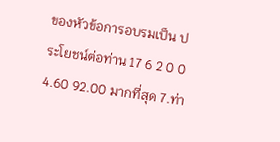ของหัวข้อการอบรมเป็น ประโยชน์ต่อท่าน 17 6 2 0 0 4.60 92.00 มากที่สุด 7.ท่า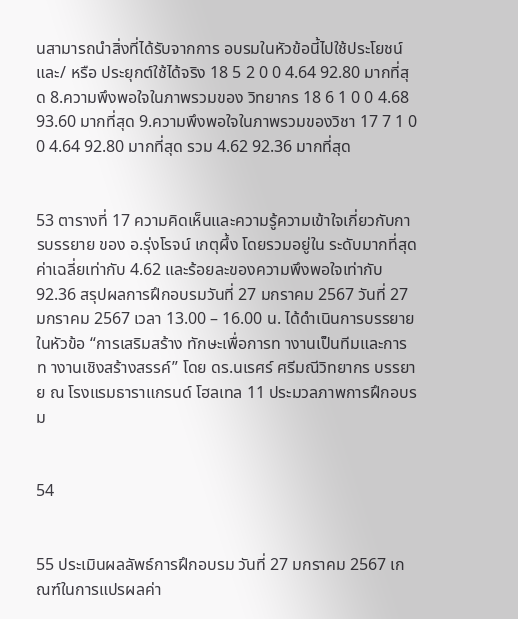นสามารถนำสิ่งที่ได้รับจากการ อบรมในหัวข้อนี้ไปใช้ประโยชน์และ/ หรือ ประยุกต์ใช้ได้จริง 18 5 2 0 0 4.64 92.80 มากที่สุด 8.ความพึงพอใจในภาพรวมของ วิทยากร 18 6 1 0 0 4.68 93.60 มากที่สุด 9.ความพึงพอใจในภาพรวมของวิชา 17 7 1 0 0 4.64 92.80 มากที่สุด รวม 4.62 92.36 มากที่สุด


53 ตารางที่ 17 ความคิดเห็นและความรู้ความเข้าใจเกี่ยวกับการบรรยาย ของ อ.รุ่งโรจน์ เกตุผึ้ง โดยรวมอยู่ใน ระดับมากที่สุด ค่าเฉลี่ยเท่ากับ 4.62 และร้อยละของความพึงพอใจเท่ากับ 92.36 สรุปผลการฝึกอบรมวันที่ 27 มกราคม 2567 วันที่ 27 มกราคม 2567 เวลา 13.00 – 16.00 น. ได้ดำเนินการบรรยายในหัวข้อ “การเสริมสร้าง ทักษะเพื่อการท างานเป็นทีมและการท างานเชิงสร้างสรรค์” โดย ดร.นเรศร์ ศรีมณีวิทยากร บรรยาย ณ โรงแรมธาราแกรนด์ โฮลเทล 11 ประมวลภาพการฝึกอบรม


54


55 ประเมินผลลัพธ์การฝึกอบรม วันที่ 27 มกราคม 2567 เกณฑ์ในการแปรผลค่า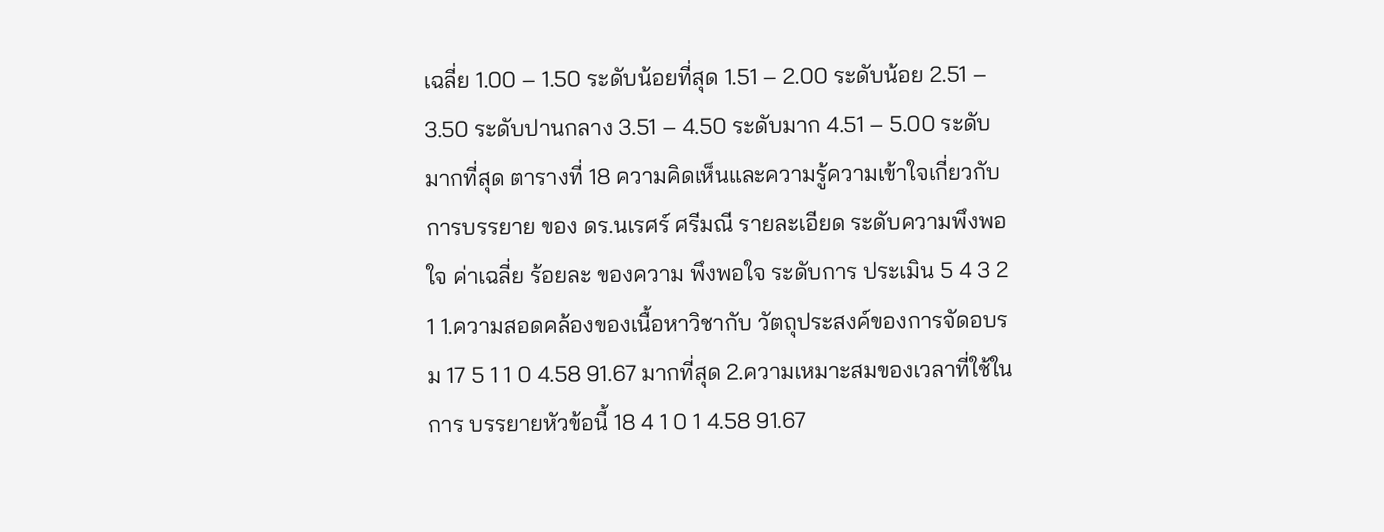เฉลี่ย 1.00 – 1.50 ระดับน้อยที่สุด 1.51 – 2.00 ระดับน้อย 2.51 – 3.50 ระดับปานกลาง 3.51 – 4.50 ระดับมาก 4.51 – 5.00 ระดับมากที่สุด ตารางที่ 18 ความคิดเห็นและความรู้ความเข้าใจเกี่ยวกับการบรรยาย ของ ดร.นเรศร์ ศรีมณี รายละเอียด ระดับความพึงพอใจ ค่าเฉลี่ย ร้อยละ ของความ พึงพอใจ ระดับการ ประเมิน 5 4 3 2 1 1.ความสอดคล้องของเนื้อหาวิชากับ วัตถุประสงค์ของการจัดอบรม 17 5 1 1 0 4.58 91.67 มากที่สุด 2.ความเหมาะสมของเวลาที่ใช้ในการ บรรยายหัวข้อนี้ 18 4 1 0 1 4.58 91.67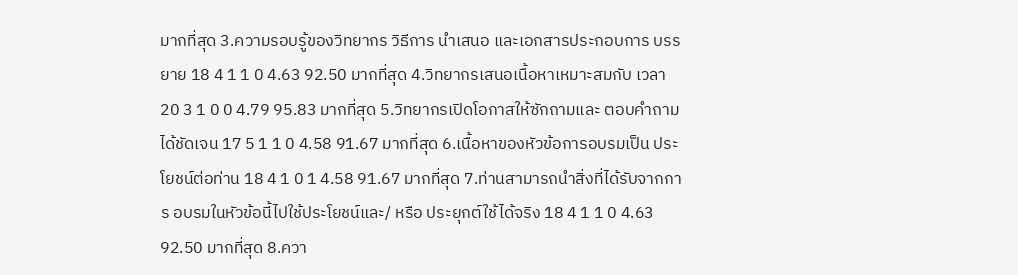มากที่สุด 3.ความรอบรู้ของวิทยากร วิธีการ นำเสนอ และเอกสารประกอบการ บรรยาย 18 4 1 1 0 4.63 92.50 มากที่สุด 4.วิทยากรเสนอเนื้อหาเหมาะสมกับ เวลา 20 3 1 0 0 4.79 95.83 มากที่สุด 5.วิทยากรเปิดโอกาสให้ซักถามและ ตอบคำถามได้ชัดเจน 17 5 1 1 0 4.58 91.67 มากที่สุด 6.เนื้อหาของหัวข้อการอบรมเป็น ประโยชน์ต่อท่าน 18 4 1 0 1 4.58 91.67 มากที่สุด 7.ท่านสามารถนำสิ่งที่ได้รับจากการ อบรมในหัวข้อนี้ไปใช้ประโยชน์และ/ หรือ ประยุกต์ใช้ได้จริง 18 4 1 1 0 4.63 92.50 มากที่สุด 8.ควา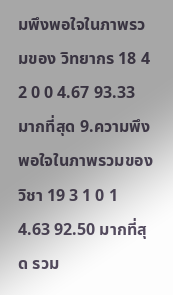มพึงพอใจในภาพรวมของ วิทยากร 18 4 2 0 0 4.67 93.33 มากที่สุด 9.ความพึงพอใจในภาพรวมของวิชา 19 3 1 0 1 4.63 92.50 มากที่สุด รวม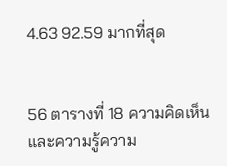4.63 92.59 มากที่สุด


56 ตารางที่ 18 ความคิดเห็นและความรู้ความ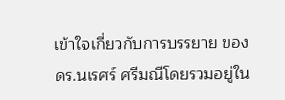เข้าใจเกี่ยวกับการบรรยาย ของ ดร.นเรศร์ ศรีมณีโดยรวมอยู่ใน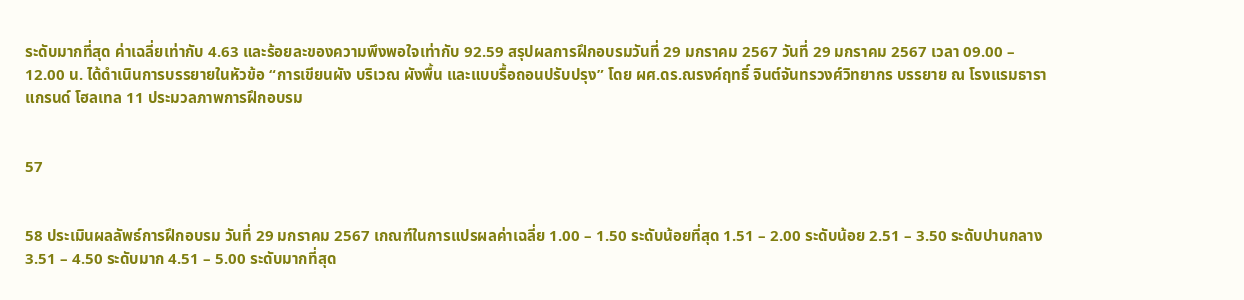ระดับมากที่สุด ค่าเฉลี่ยเท่ากับ 4.63 และร้อยละของความพึงพอใจเท่ากับ 92.59 สรุปผลการฝึกอบรมวันที่ 29 มกราคม 2567 วันที่ 29 มกราคม 2567 เวลา 09.00 – 12.00 น. ได้ดำเนินการบรรยายในหัวข้อ “การเขียนผัง บริเวณ ผังพื้น และแบบรื้อถอนปรับปรุง” โดย ผศ.ดร.ณรงค์ฤทธิ์ จินต์จันทรวงศ์วิทยากร บรรยาย ณ โรงแรมธาราแกรนด์ โฮลเทล 11 ประมวลภาพการฝึกอบรม


57


58 ประเมินผลลัพธ์การฝึกอบรม วันที่ 29 มกราคม 2567 เกณฑ์ในการแปรผลค่าเฉลี่ย 1.00 – 1.50 ระดับน้อยที่สุด 1.51 – 2.00 ระดับน้อย 2.51 – 3.50 ระดับปานกลาง 3.51 – 4.50 ระดับมาก 4.51 – 5.00 ระดับมากที่สุด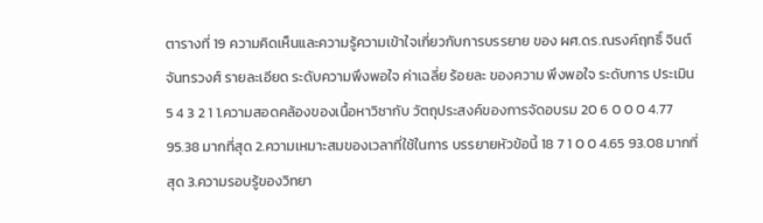ตารางที่ 19 ความคิดเห็นและความรู้ความเข้าใจเกี่ยวกับการบรรยาย ของ ผศ.ดร.ณรงค์ฤทธิ์ จินต์จันทรวงศ์ รายละเอียด ระดับความพึงพอใจ ค่าเฉลี่ย ร้อยละ ของความ พึงพอใจ ระดับการ ประเมิน 5 4 3 2 1 1.ความสอดคล้องของเนื้อหาวิชากับ วัตถุประสงค์ของการจัดอบรม 20 6 0 0 0 4.77 95.38 มากที่สุด 2.ความเหมาะสมของเวลาที่ใช้ในการ บรรยายหัวข้อนี้ 18 7 1 0 0 4.65 93.08 มากที่สุด 3.ความรอบรู้ของวิทยา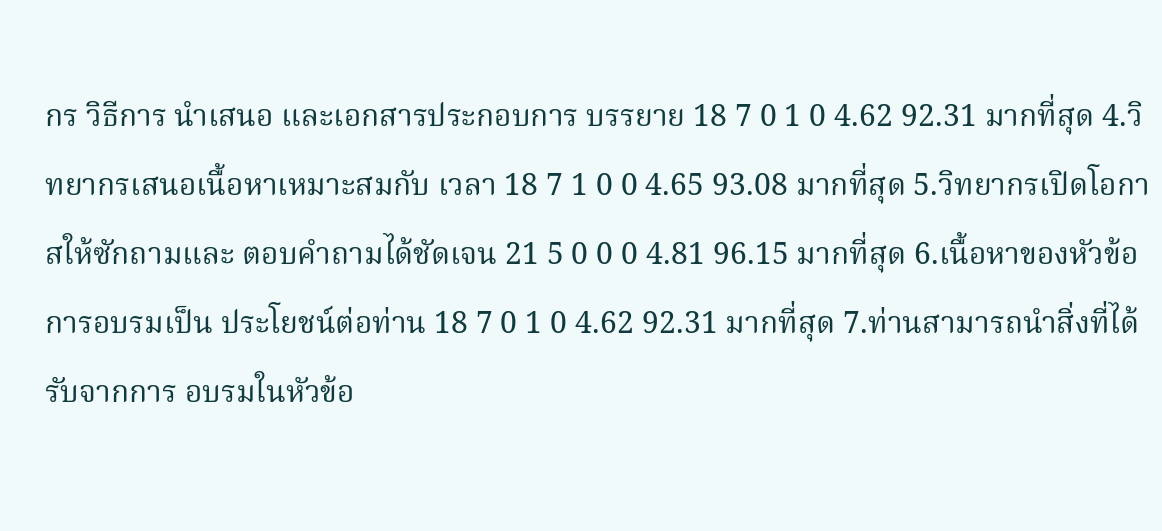กร วิธีการ นำเสนอ และเอกสารประกอบการ บรรยาย 18 7 0 1 0 4.62 92.31 มากที่สุด 4.วิทยากรเสนอเนื้อหาเหมาะสมกับ เวลา 18 7 1 0 0 4.65 93.08 มากที่สุด 5.วิทยากรเปิดโอกาสให้ซักถามและ ตอบคำถามได้ชัดเจน 21 5 0 0 0 4.81 96.15 มากที่สุด 6.เนื้อหาของหัวข้อการอบรมเป็น ประโยชน์ต่อท่าน 18 7 0 1 0 4.62 92.31 มากที่สุด 7.ท่านสามารถนำสิ่งที่ได้รับจากการ อบรมในหัวข้อ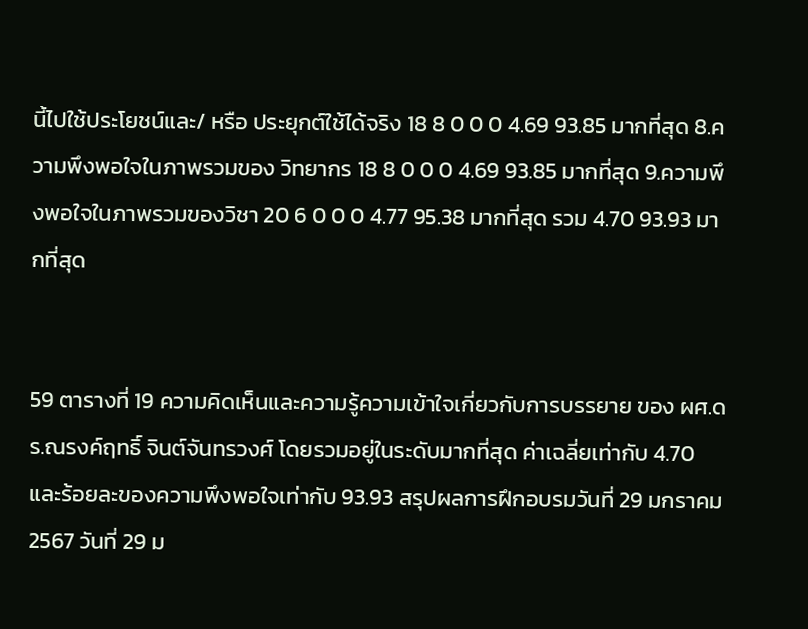นี้ไปใช้ประโยชน์และ/ หรือ ประยุกต์ใช้ได้จริง 18 8 0 0 0 4.69 93.85 มากที่สุด 8.ความพึงพอใจในภาพรวมของ วิทยากร 18 8 0 0 0 4.69 93.85 มากที่สุด 9.ความพึงพอใจในภาพรวมของวิชา 20 6 0 0 0 4.77 95.38 มากที่สุด รวม 4.70 93.93 มากที่สุด


59 ตารางที่ 19 ความคิดเห็นและความรู้ความเข้าใจเกี่ยวกับการบรรยาย ของ ผศ.ดร.ณรงค์ฤทธิ์ จินต์จันทรวงศ์ โดยรวมอยู่ในระดับมากที่สุด ค่าเฉลี่ยเท่ากับ 4.70 และร้อยละของความพึงพอใจเท่ากับ 93.93 สรุปผลการฝึกอบรมวันที่ 29 มกราคม 2567 วันที่ 29 ม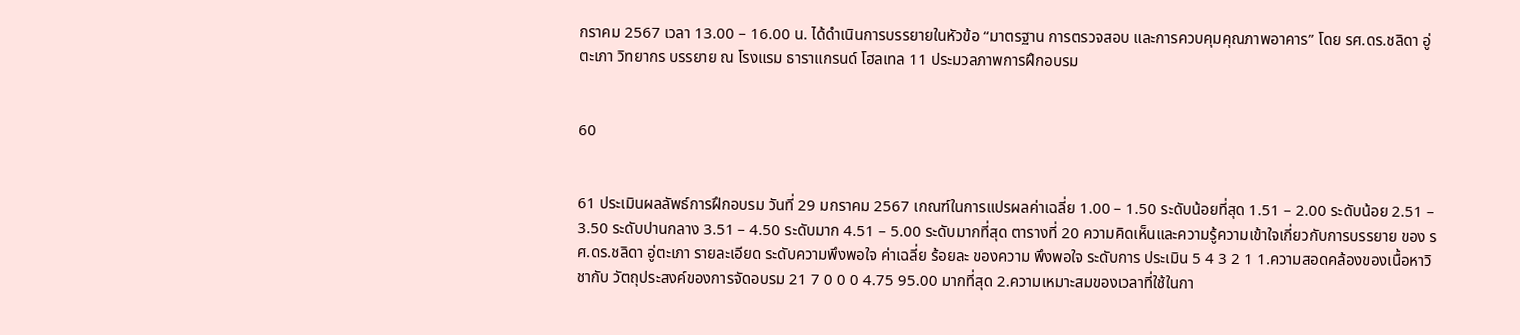กราคม 2567 เวลา 13.00 – 16.00 น. ได้ดำเนินการบรรยายในหัวข้อ “มาตรฐาน การตรวจสอบ และการควบคุมคุณภาพอาคาร” โดย รศ.ดร.ชลิดา อู่ตะเภา วิทยากร บรรยาย ณ โรงแรม ธาราแกรนด์ โฮลเทล 11 ประมวลภาพการฝึกอบรม


60


61 ประเมินผลลัพธ์การฝึกอบรม วันที่ 29 มกราคม 2567 เกณฑ์ในการแปรผลค่าเฉลี่ย 1.00 – 1.50 ระดับน้อยที่สุด 1.51 – 2.00 ระดับน้อย 2.51 – 3.50 ระดับปานกลาง 3.51 – 4.50 ระดับมาก 4.51 – 5.00 ระดับมากที่สุด ตารางที่ 20 ความคิดเห็นและความรู้ความเข้าใจเกี่ยวกับการบรรยาย ของ รศ.ดร.ชลิดา อู่ตะเภา รายละเอียด ระดับความพึงพอใจ ค่าเฉลี่ย ร้อยละ ของความ พึงพอใจ ระดับการ ประเมิน 5 4 3 2 1 1.ความสอดคล้องของเนื้อหาวิชากับ วัตถุประสงค์ของการจัดอบรม 21 7 0 0 0 4.75 95.00 มากที่สุด 2.ความเหมาะสมของเวลาที่ใช้ในกา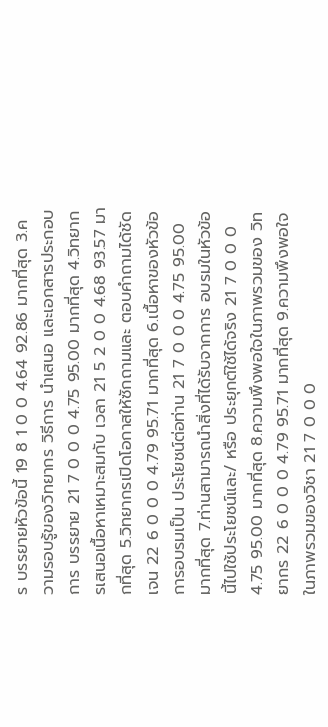ร บรรยายหัวข้อนี้ 19 8 1 0 0 4.64 92.86 มากที่สุด 3.ความรอบรู้ของวิทยากร วิธีการ นำเสนอ และเอกสารประกอบการ บรรยาย 21 7 0 0 0 4.75 95.00 มากที่สุด 4.วิทยากรเสนอเนื้อหาเหมาะสมกับ เวลา 21 5 2 0 0 4.68 93.57 มากที่สุด 5.วิทยากรเปิดโอกาสให้ซักถามและ ตอบคำถามได้ชัดเจน 22 6 0 0 0 4.79 95.71 มากที่สุด 6.เนื้อหาของหัวข้อการอบรมเป็น ประโยชน์ต่อท่าน 21 7 0 0 0 4.75 95.00 มากที่สุด 7.ท่านสามารถนำสิ่งที่ได้รับจากการ อบรมในหัวข้อนี้ไปใช้ประโยชน์และ/ หรือ ประยุกต์ใช้ได้จริง 21 7 0 0 0 4.75 95.00 มากที่สุด 8.ความพึงพอใจในภาพรวมของ วิทยากร 22 6 0 0 0 4.79 95.71 มากที่สุด 9.ความพึงพอใจในภาพรวมของวิชา 21 7 0 0 0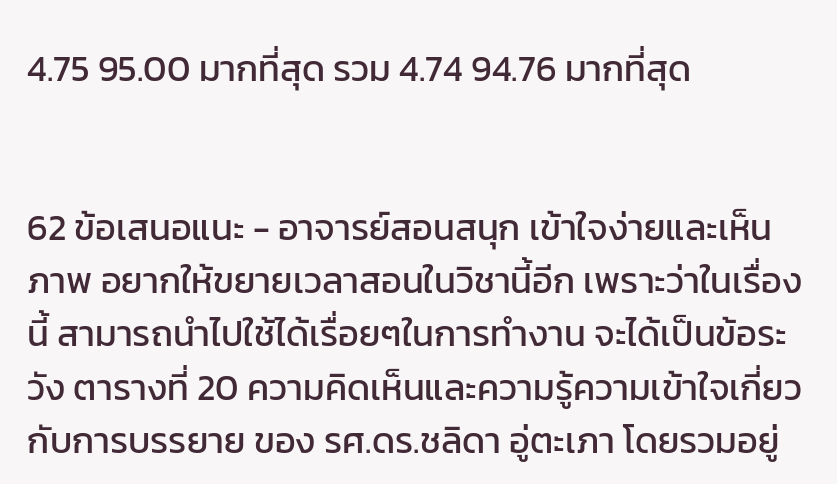4.75 95.00 มากที่สุด รวม 4.74 94.76 มากที่สุด


62 ข้อเสนอแนะ - อาจารย์สอนสนุก เข้าใจง่ายและเห็นภาพ อยากให้ขยายเวลาสอนในวิชานี้อีก เพราะว่าในเรื่องนี้ สามารถนำไปใช้ได้เรื่อยๆในการทำงาน จะได้เป็นข้อระวัง ตารางที่ 20 ความคิดเห็นและความรู้ความเข้าใจเกี่ยวกับการบรรยาย ของ รศ.ดร.ชลิดา อู่ตะเภา โดยรวมอยู่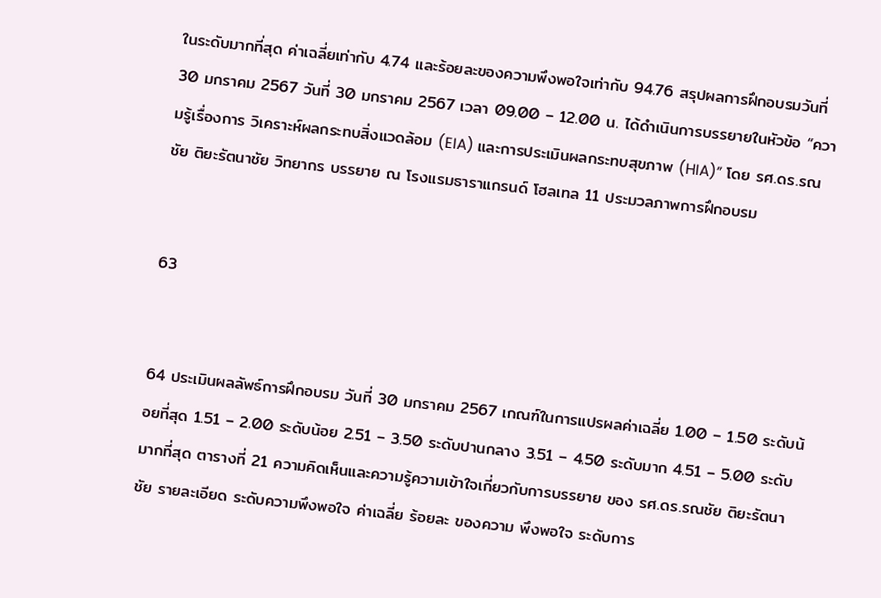ในระดับมากที่สุด ค่าเฉลี่ยเท่ากับ 4.74 และร้อยละของความพึงพอใจเท่ากับ 94.76 สรุปผลการฝึกอบรมวันที่ 30 มกราคม 2567 วันที่ 30 มกราคม 2567 เวลา 09.00 – 12.00 น. ได้ดำเนินการบรรยายในหัวข้อ “ความรู้เรื่องการ วิเคราะห์ผลกระทบสิ่งแวดล้อม (EIA) และการประเมินผลกระทบสุขภาพ (HIA)” โดย รศ.ดร.รณชัย ติยะรัตนาชัย วิทยากร บรรยาย ณ โรงแรมธาราแกรนด์ โฮลเทล 11 ประมวลภาพการฝึกอบรม


63


64 ประเมินผลลัพธ์การฝึกอบรม วันที่ 30 มกราคม 2567 เกณฑ์ในการแปรผลค่าเฉลี่ย 1.00 – 1.50 ระดับน้อยที่สุด 1.51 – 2.00 ระดับน้อย 2.51 – 3.50 ระดับปานกลาง 3.51 – 4.50 ระดับมาก 4.51 – 5.00 ระดับมากที่สุด ตารางที่ 21 ความคิดเห็นและความรู้ความเข้าใจเกี่ยวกับการบรรยาย ของ รศ.ดร.รณชัย ติยะรัตนาชัย รายละเอียด ระดับความพึงพอใจ ค่าเฉลี่ย ร้อยละ ของความ พึงพอใจ ระดับการ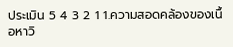ประเมิน 5 4 3 2 1 1.ความสอดคล้องของเนื้อหาวิ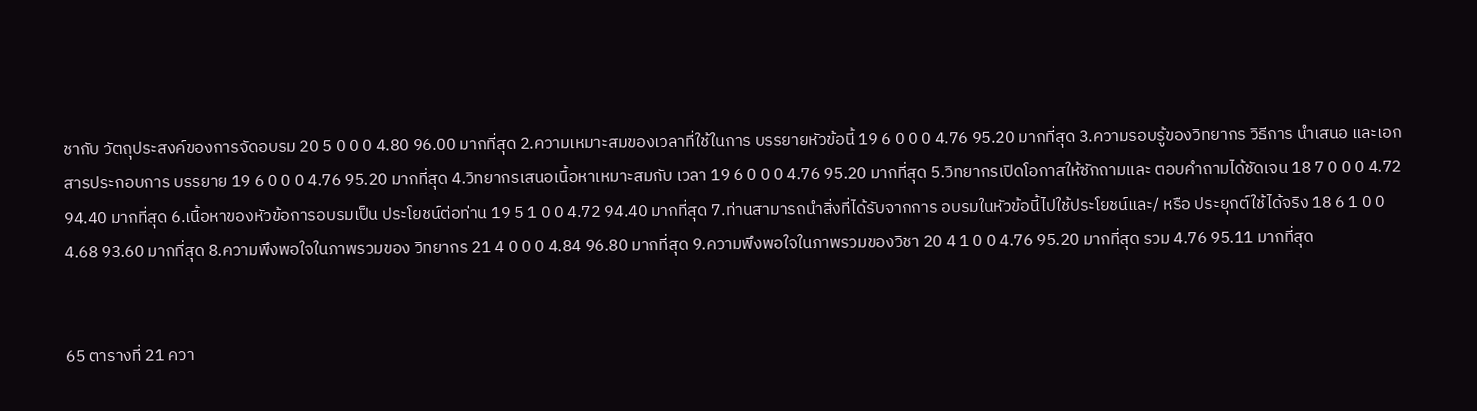ชากับ วัตถุประสงค์ของการจัดอบรม 20 5 0 0 0 4.80 96.00 มากที่สุด 2.ความเหมาะสมของเวลาที่ใช้ในการ บรรยายหัวข้อนี้ 19 6 0 0 0 4.76 95.20 มากที่สุด 3.ความรอบรู้ของวิทยากร วิธีการ นำเสนอ และเอกสารประกอบการ บรรยาย 19 6 0 0 0 4.76 95.20 มากที่สุด 4.วิทยากรเสนอเนื้อหาเหมาะสมกับ เวลา 19 6 0 0 0 4.76 95.20 มากที่สุด 5.วิทยากรเปิดโอกาสให้ซักถามและ ตอบคำถามได้ชัดเจน 18 7 0 0 0 4.72 94.40 มากที่สุด 6.เนื้อหาของหัวข้อการอบรมเป็น ประโยชน์ต่อท่าน 19 5 1 0 0 4.72 94.40 มากที่สุด 7.ท่านสามารถนำสิ่งที่ได้รับจากการ อบรมในหัวข้อนี้ไปใช้ประโยชน์และ/ หรือ ประยุกต์ใช้ได้จริง 18 6 1 0 0 4.68 93.60 มากที่สุด 8.ความพึงพอใจในภาพรวมของ วิทยากร 21 4 0 0 0 4.84 96.80 มากที่สุด 9.ความพึงพอใจในภาพรวมของวิชา 20 4 1 0 0 4.76 95.20 มากที่สุด รวม 4.76 95.11 มากที่สุด


65 ตารางที่ 21 ควา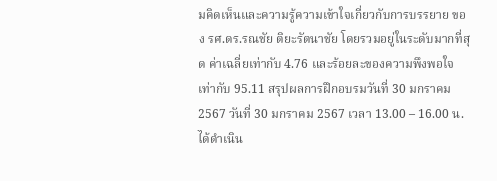มคิดเห็นและความรู้ความเข้าใจเกี่ยวกับการบรรยาย ของ รศ.ดร.รณชัย ติยะรัตนาชัย โดยรวมอยู่ในระดับมากที่สุด ค่าเฉลี่ยเท่ากับ 4.76 และร้อยละของความพึงพอใจเท่ากับ 95.11 สรุปผลการฝึกอบรมวันที่ 30 มกราคม 2567 วันที่ 30 มกราคม 2567 เวลา 13.00 – 16.00 น. ได้ดำเนิน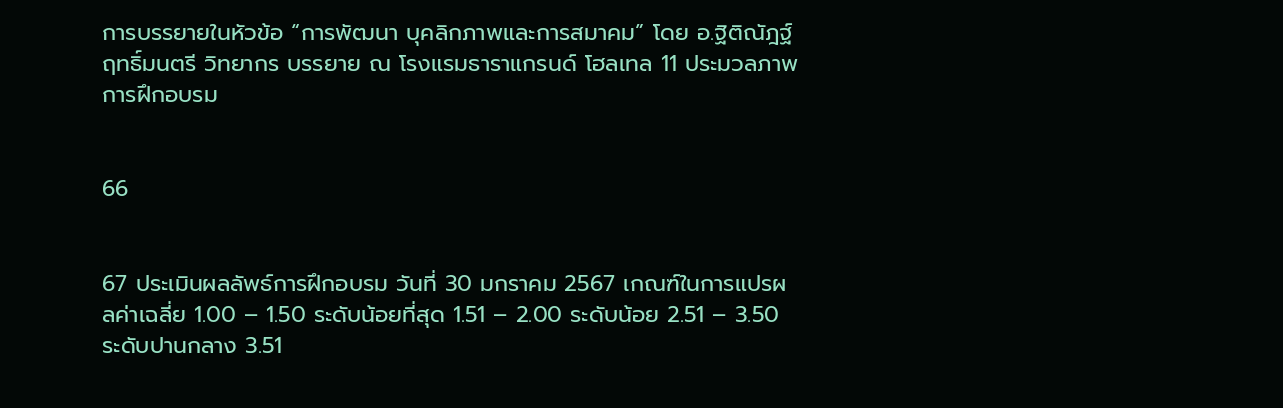การบรรยายในหัวข้อ “การพัฒนา บุคลิกภาพและการสมาคม” โดย อ.ฐิติณัฎฐ์ ฤทธิ์มนตรี วิทยากร บรรยาย ณ โรงแรมธาราแกรนด์ โฮลเทล 11 ประมวลภาพการฝึกอบรม


66


67 ประเมินผลลัพธ์การฝึกอบรม วันที่ 30 มกราคม 2567 เกณฑ์ในการแปรผลค่าเฉลี่ย 1.00 – 1.50 ระดับน้อยที่สุด 1.51 – 2.00 ระดับน้อย 2.51 – 3.50 ระดับปานกลาง 3.51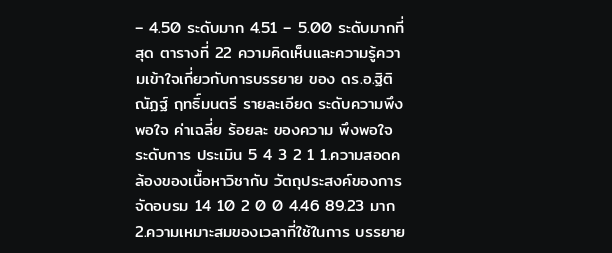– 4.50 ระดับมาก 4.51 – 5.00 ระดับมากที่สุด ตารางที่ 22 ความคิดเห็นและความรู้ความเข้าใจเกี่ยวกับการบรรยาย ของ ดร.อ.ฐิติณัฏฐ์ ฤทธิ์มนตรี รายละเอียด ระดับความพึงพอใจ ค่าเฉลี่ย ร้อยละ ของความ พึงพอใจ ระดับการ ประเมิน 5 4 3 2 1 1.ความสอดคล้องของเนื้อหาวิชากับ วัตถุประสงค์ของการจัดอบรม 14 10 2 0 0 4.46 89.23 มาก 2.ความเหมาะสมของเวลาที่ใช้ในการ บรรยาย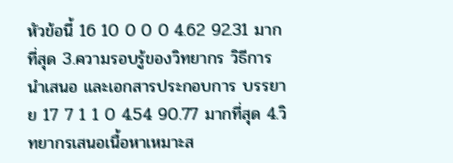หัวข้อนี้ 16 10 0 0 0 4.62 92.31 มากที่สุด 3.ความรอบรู้ของวิทยากร วิธีการ นำเสนอ และเอกสารประกอบการ บรรยาย 17 7 1 1 0 4.54 90.77 มากที่สุด 4.วิทยากรเสนอเนื้อหาเหมาะส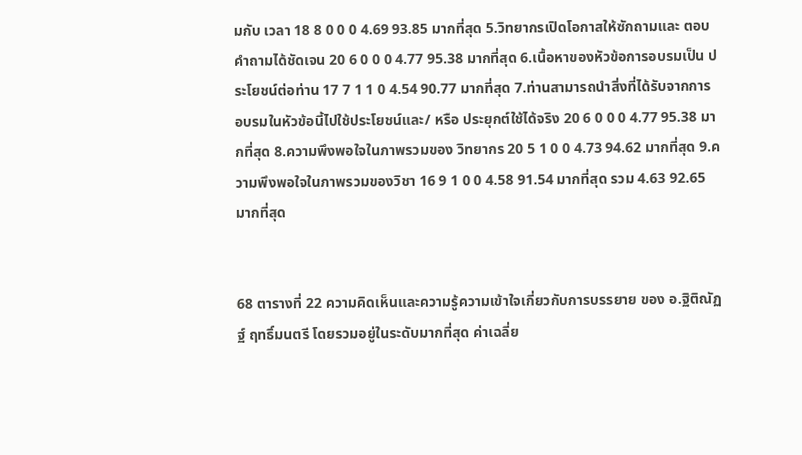มกับ เวลา 18 8 0 0 0 4.69 93.85 มากที่สุด 5.วิทยากรเปิดโอกาสให้ซักถามและ ตอบคำถามได้ชัดเจน 20 6 0 0 0 4.77 95.38 มากที่สุด 6.เนื้อหาของหัวข้อการอบรมเป็น ประโยชน์ต่อท่าน 17 7 1 1 0 4.54 90.77 มากที่สุด 7.ท่านสามารถนำสิ่งที่ได้รับจากการ อบรมในหัวข้อนี้ไปใช้ประโยชน์และ/ หรือ ประยุกต์ใช้ได้จริง 20 6 0 0 0 4.77 95.38 มากที่สุด 8.ความพึงพอใจในภาพรวมของ วิทยากร 20 5 1 0 0 4.73 94.62 มากที่สุด 9.ความพึงพอใจในภาพรวมของวิชา 16 9 1 0 0 4.58 91.54 มากที่สุด รวม 4.63 92.65 มากที่สุด


68 ตารางที่ 22 ความคิดเห็นและความรู้ความเข้าใจเกี่ยวกับการบรรยาย ของ อ.ฐิติณัฏฐ์ ฤทธิ์มนตรี โดยรวมอยู่ในระดับมากที่สุด ค่าเฉลี่ย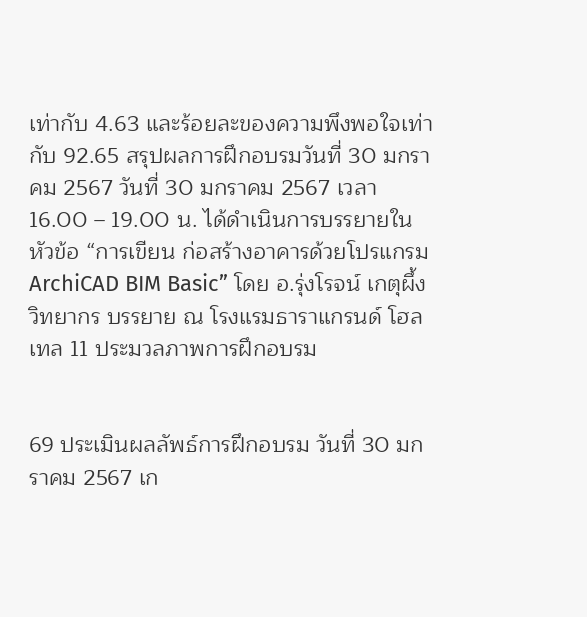เท่ากับ 4.63 และร้อยละของความพึงพอใจเท่ากับ 92.65 สรุปผลการฝึกอบรมวันที่ 30 มกราคม 2567 วันที่ 30 มกราคม 2567 เวลา 16.00 – 19.00 น. ได้ดำเนินการบรรยายในหัวข้อ “การเขียน ก่อสร้างอาคารด้วยโปรแกรม ArchiCAD BIM Basic” โดย อ.รุ่งโรจน์ เกตุผึ้ง วิทยากร บรรยาย ณ โรงแรมธาราแกรนด์ โฮลเทล 11 ประมวลภาพการฝึกอบรม


69 ประเมินผลลัพธ์การฝึกอบรม วันที่ 30 มกราคม 2567 เก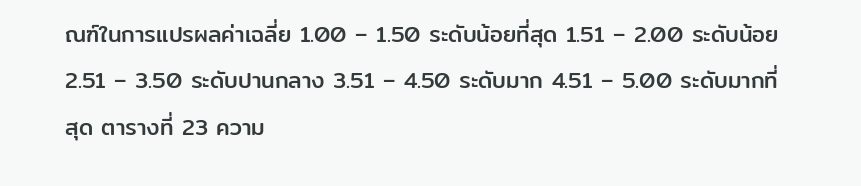ณฑ์ในการแปรผลค่าเฉลี่ย 1.00 – 1.50 ระดับน้อยที่สุด 1.51 – 2.00 ระดับน้อย 2.51 – 3.50 ระดับปานกลาง 3.51 – 4.50 ระดับมาก 4.51 – 5.00 ระดับมากที่สุด ตารางที่ 23 ความ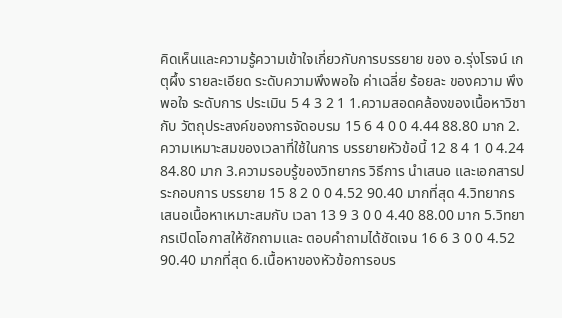คิดเห็นและความรู้ความเข้าใจเกี่ยวกับการบรรยาย ของ อ.รุ่งโรจน์ เกตุผึ้ง รายละเอียด ระดับความพึงพอใจ ค่าเฉลี่ย ร้อยละ ของความ พึงพอใจ ระดับการ ประเมิน 5 4 3 2 1 1.ความสอดคล้องของเนื้อหาวิชากับ วัตถุประสงค์ของการจัดอบรม 15 6 4 0 0 4.44 88.80 มาก 2.ความเหมาะสมของเวลาที่ใช้ในการ บรรยายหัวข้อนี้ 12 8 4 1 0 4.24 84.80 มาก 3.ความรอบรู้ของวิทยากร วิธีการ นำเสนอ และเอกสารประกอบการ บรรยาย 15 8 2 0 0 4.52 90.40 มากที่สุด 4.วิทยากรเสนอเนื้อหาเหมาะสมกับ เวลา 13 9 3 0 0 4.40 88.00 มาก 5.วิทยากรเปิดโอกาสให้ซักถามและ ตอบคำถามได้ชัดเจน 16 6 3 0 0 4.52 90.40 มากที่สุด 6.เนื้อหาของหัวข้อการอบร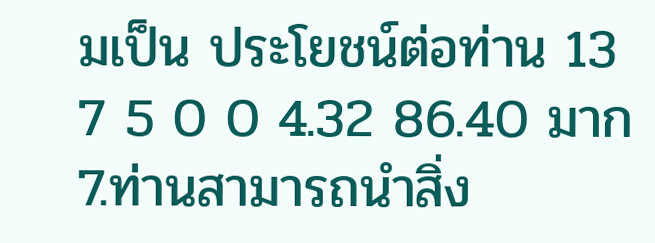มเป็น ประโยชน์ต่อท่าน 13 7 5 0 0 4.32 86.40 มาก 7.ท่านสามารถนำสิ่ง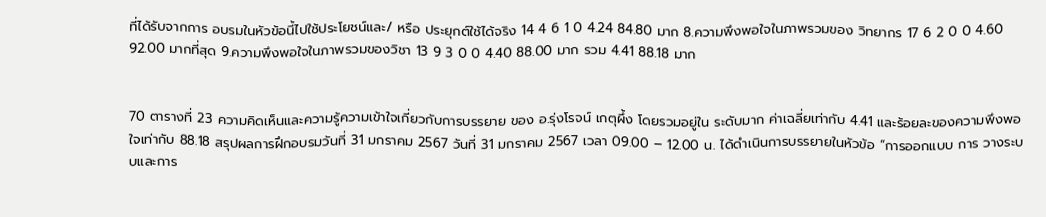ที่ได้รับจากการ อบรมในหัวข้อนี้ไปใช้ประโยชน์และ/ หรือ ประยุกต์ใช้ได้จริง 14 4 6 1 0 4.24 84.80 มาก 8.ความพึงพอใจในภาพรวมของ วิทยากร 17 6 2 0 0 4.60 92.00 มากที่สุด 9.ความพึงพอใจในภาพรวมของวิชา 13 9 3 0 0 4.40 88.00 มาก รวม 4.41 88.18 มาก


70 ตารางที่ 23 ความคิดเห็นและความรู้ความเข้าใจเกี่ยวกับการบรรยาย ของ อ.รุ่งโรจน์ เกตุผึ้ง โดยรวมอยู่ใน ระดับมาก ค่าเฉลี่ยเท่ากับ 4.41 และร้อยละของความพึงพอใจเท่ากับ 88.18 สรุปผลการฝึกอบรมวันที่ 31 มกราคม 2567 วันที่ 31 มกราคม 2567 เวลา 09.00 – 12.00 น. ได้ดำเนินการบรรยายในหัวข้อ “การออกแบบ การ วางระบบและการ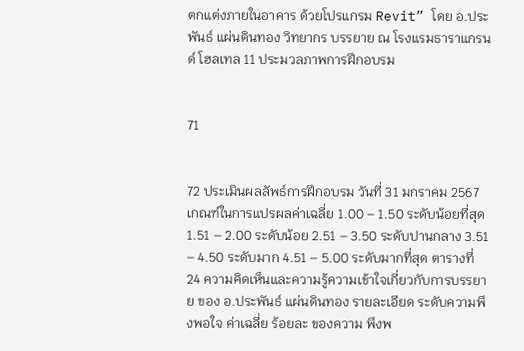ตกแต่งภายในอาคาร ด้วยโปรแกรม Revit” โดย อ.ประพันธ์ แผ่นดินทอง วิทยากร บรรยาย ณ โรงแรมธาราแกรนด์ โฮลเทล 11 ประมวลภาพการฝึกอบรม


71


72 ประเมินผลลัพธ์การฝึกอบรม วันที่ 31 มกราคม 2567 เกณฑ์ในการแปรผลค่าเฉลี่ย 1.00 – 1.50 ระดับน้อยที่สุด 1.51 – 2.00 ระดับน้อย 2.51 – 3.50 ระดับปานกลาง 3.51 – 4.50 ระดับมาก 4.51 – 5.00 ระดับมากที่สุด ตารางที่ 24 ความคิดเห็นและความรู้ความเข้าใจเกี่ยวกับการบรรยาย ของ อ.ประพันธ์ แผ่นดินทอง รายละเอียด ระดับความพึงพอใจ ค่าเฉลี่ย ร้อยละ ของความ พึงพ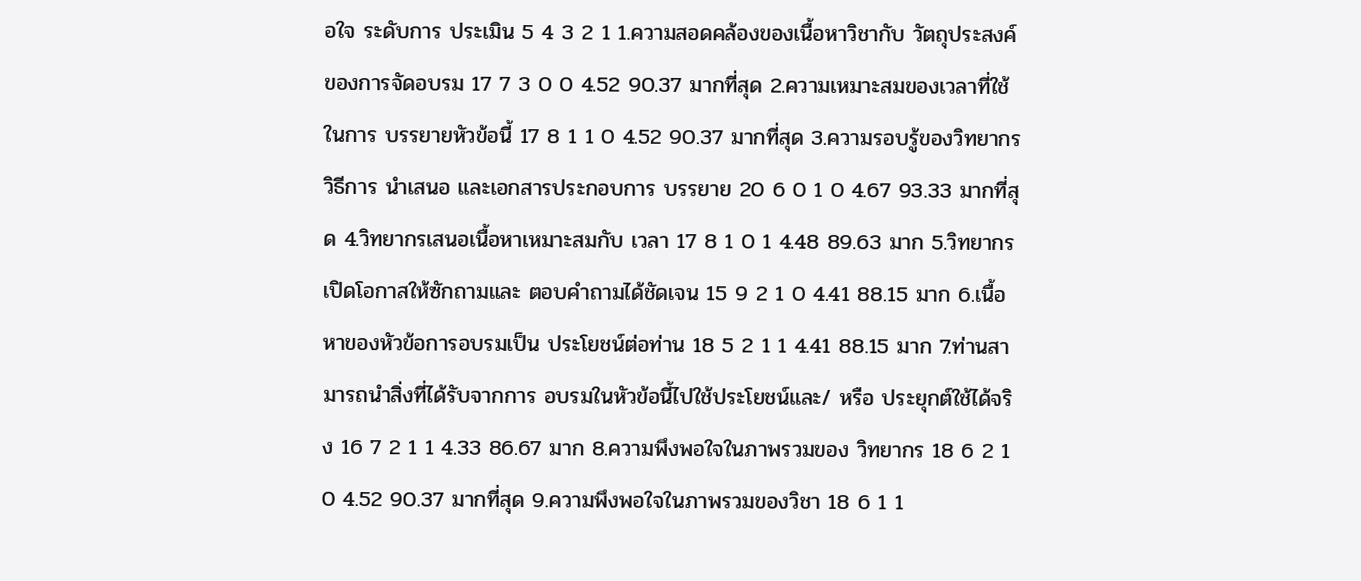อใจ ระดับการ ประเมิน 5 4 3 2 1 1.ความสอดคล้องของเนื้อหาวิชากับ วัตถุประสงค์ของการจัดอบรม 17 7 3 0 0 4.52 90.37 มากที่สุด 2.ความเหมาะสมของเวลาที่ใช้ในการ บรรยายหัวข้อนี้ 17 8 1 1 0 4.52 90.37 มากที่สุด 3.ความรอบรู้ของวิทยากร วิธีการ นำเสนอ และเอกสารประกอบการ บรรยาย 20 6 0 1 0 4.67 93.33 มากที่สุด 4.วิทยากรเสนอเนื้อหาเหมาะสมกับ เวลา 17 8 1 0 1 4.48 89.63 มาก 5.วิทยากรเปิดโอกาสให้ซักถามและ ตอบคำถามได้ชัดเจน 15 9 2 1 0 4.41 88.15 มาก 6.เนื้อหาของหัวข้อการอบรมเป็น ประโยชน์ต่อท่าน 18 5 2 1 1 4.41 88.15 มาก 7.ท่านสามารถนำสิ่งที่ได้รับจากการ อบรมในหัวข้อนี้ไปใช้ประโยชน์และ/ หรือ ประยุกต์ใช้ได้จริง 16 7 2 1 1 4.33 86.67 มาก 8.ความพึงพอใจในภาพรวมของ วิทยากร 18 6 2 1 0 4.52 90.37 มากที่สุด 9.ความพึงพอใจในภาพรวมของวิชา 18 6 1 1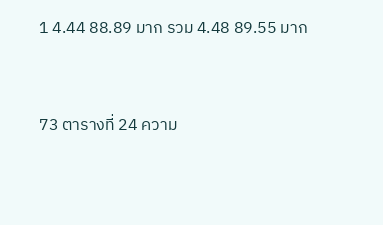1 4.44 88.89 มาก รวม 4.48 89.55 มาก


73 ตารางที่ 24 ความ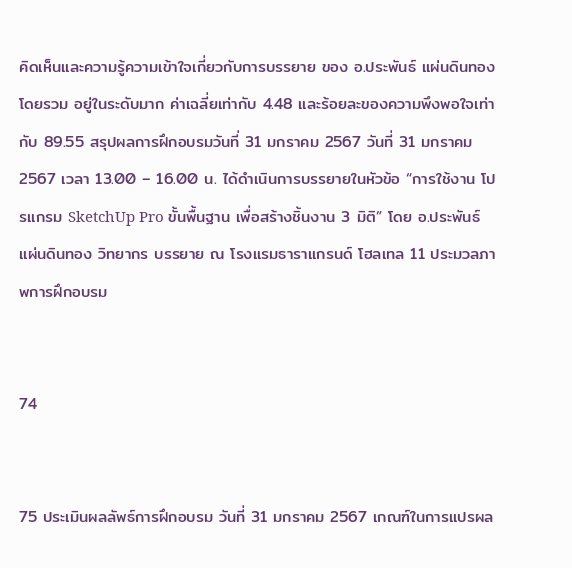คิดเห็นและความรู้ความเข้าใจเกี่ยวกับการบรรยาย ของ อ.ประพันธ์ แผ่นดินทอง โดยรวม อยู่ในระดับมาก ค่าเฉลี่ยเท่ากับ 4.48 และร้อยละของความพึงพอใจเท่ากับ 89.55 สรุปผลการฝึกอบรมวันที่ 31 มกราคม 2567 วันที่ 31 มกราคม 2567 เวลา 13.00 – 16.00 น. ได้ดำเนินการบรรยายในหัวข้อ “การใช้งาน โปรแกรม SketchUp Pro ขั้นพื้นฐาน เพื่อสร้างชิ้นงาน 3 มิติ” โดย อ.ประพันธ์ แผ่นดินทอง วิทยากร บรรยาย ณ โรงแรมธาราแกรนด์ โฮลเทล 11 ประมวลภาพการฝึกอบรม


74


75 ประเมินผลลัพธ์การฝึกอบรม วันที่ 31 มกราคม 2567 เกณฑ์ในการแปรผล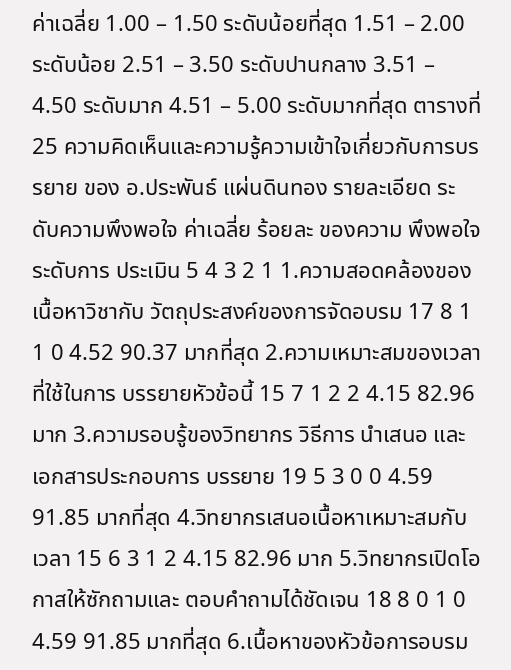ค่าเฉลี่ย 1.00 – 1.50 ระดับน้อยที่สุด 1.51 – 2.00 ระดับน้อย 2.51 – 3.50 ระดับปานกลาง 3.51 – 4.50 ระดับมาก 4.51 – 5.00 ระดับมากที่สุด ตารางที่ 25 ความคิดเห็นและความรู้ความเข้าใจเกี่ยวกับการบรรยาย ของ อ.ประพันธ์ แผ่นดินทอง รายละเอียด ระดับความพึงพอใจ ค่าเฉลี่ย ร้อยละ ของความ พึงพอใจ ระดับการ ประเมิน 5 4 3 2 1 1.ความสอดคล้องของเนื้อหาวิชากับ วัตถุประสงค์ของการจัดอบรม 17 8 1 1 0 4.52 90.37 มากที่สุด 2.ความเหมาะสมของเวลาที่ใช้ในการ บรรยายหัวข้อนี้ 15 7 1 2 2 4.15 82.96 มาก 3.ความรอบรู้ของวิทยากร วิธีการ นำเสนอ และเอกสารประกอบการ บรรยาย 19 5 3 0 0 4.59 91.85 มากที่สุด 4.วิทยากรเสนอเนื้อหาเหมาะสมกับ เวลา 15 6 3 1 2 4.15 82.96 มาก 5.วิทยากรเปิดโอกาสให้ซักถามและ ตอบคำถามได้ชัดเจน 18 8 0 1 0 4.59 91.85 มากที่สุด 6.เนื้อหาของหัวข้อการอบรม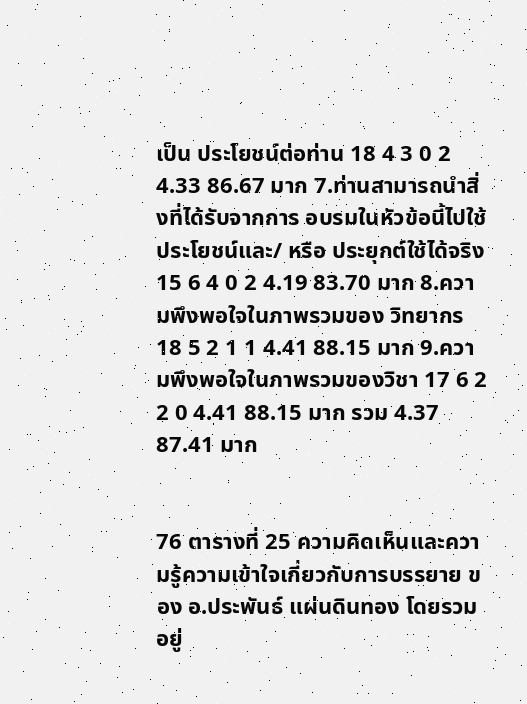เป็น ประโยชน์ต่อท่าน 18 4 3 0 2 4.33 86.67 มาก 7.ท่านสามารถนำสิ่งที่ได้รับจากการ อบรมในหัวข้อนี้ไปใช้ประโยชน์และ/ หรือ ประยุกต์ใช้ได้จริง 15 6 4 0 2 4.19 83.70 มาก 8.ความพึงพอใจในภาพรวมของ วิทยากร 18 5 2 1 1 4.41 88.15 มาก 9.ความพึงพอใจในภาพรวมของวิชา 17 6 2 2 0 4.41 88.15 มาก รวม 4.37 87.41 มาก


76 ตารางที่ 25 ความคิดเห็นและความรู้ความเข้าใจเกี่ยวกับการบรรยาย ของ อ.ประพันธ์ แผ่นดินทอง โดยรวม อยู่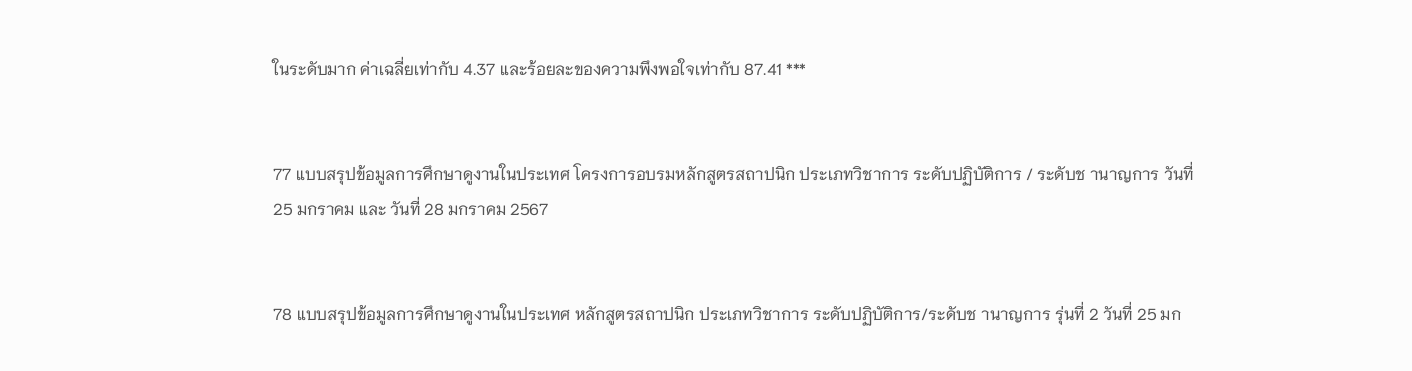ในระดับมาก ค่าเฉลี่ยเท่ากับ 4.37 และร้อยละของความพึงพอใจเท่ากับ 87.41 ***


77 แบบสรุปข้อมูลการศึกษาดูงานในประเทศ โครงการอบรมหลักสูตรสถาปนิก ประเภทวิชาการ ระดับปฏิบัติการ / ระดับช านาญการ วันที่ 25 มกราคม และ วันที่ 28 มกราคม 2567


78 แบบสรุปข้อมูลการศึกษาดูงานในประเทศ หลักสูตรสถาปนิก ประเภทวิชาการ ระดับปฏิบัติการ/ระดับช านาญการ รุ่นที่ 2 วันที่ 25 มก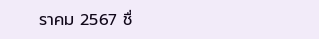ราคม 2567 ชื่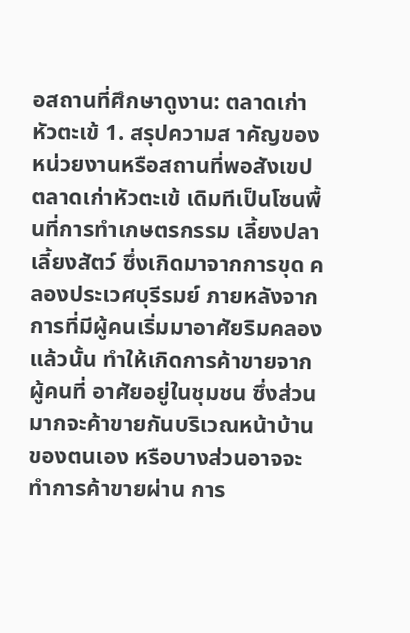อสถานที่ศึกษาดูงาน: ตลาดเก่าหัวตะเข้ 1. สรุปความส าคัญของหน่วยงานหรือสถานที่พอสังเขป ตลาดเก่าหัวตะเข้ เดิมทีเป็นโซนพื้นที่การทำเกษตรกรรม เลี้ยงปลา เลี้ยงสัตว์ ซึ่งเกิดมาจากการขุด คลองประเวศบุรีรมย์ ภายหลังจากการที่มีผู้คนเริ่มมาอาศัยริมคลองแล้วนั้น ทำให้เกิดการค้าขายจากผู้คนที่ อาศัยอยู่ในชุมชน ซึ่งส่วนมากจะค้าขายกันบริเวณหน้าบ้านของตนเอง หรือบางส่วนอาจจะทำการค้าขายผ่าน การ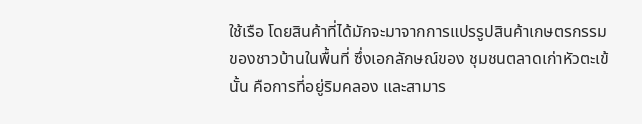ใช้เรือ โดยสินค้าที่ได้มักจะมาจากการแปรรูปสินค้าเกษตรกรรมของชาวบ้านในพื้นที่ ซึ่งเอกลักษณ์ของ ชุมชนตลาดเก่าหัวตะเข้นั้น คือการที่อยู่ริมคลอง และสามาร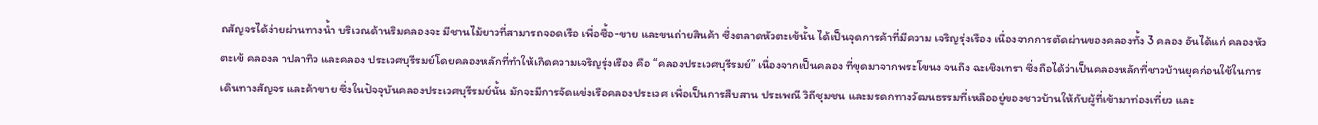ถสัญจรได้ง่ายผ่านทางน้ำ บริเวณด้านริมคลองจะ มีชานไม้ยาวที่สามารถจอดเรือ เพื่อซื้อ-ขาย และขนถ่ายสินค้า ซึ่งตลาดหัวตะเข้นั้น ได้เป็นจุดการค้าที่มีความ เจริญรุ่งเรือง เนื่องจากการตัดผ่านของคลองทั้ง 3 คลอง อันได้แก่ คลองหัวตะเข้ คลองล าปลาทิว และคลอง ประเวศบุรีรมย์โดยคลองหลักที่ทำให้เกิดความเจริญรุ่งเรือง คือ “คลองประเวศบุรีรมย์” เนื่องจากเป็นคลอง ที่ขุดมาจากพระโขนง จนถึง ฉะเชิงเทรา ซึ่งถือได้ว่าเป็นคลองหลักที่ชาวบ้านยุคก่อนใช้ในการเดินทางสัญจร และค้าขาย ซึ่งในปัจจุบันคลองประเวศบุรีรมย์นั้น มักจะมีการจัดแข่งเรือคลองประเวศ เพื่อเป็นการสืบสาน ประเพณี วิถีชุมชน และมรดกทางวัฒนธรรมที่เหลืออยู่ของชาวบ้านให้กับผู้ที่เข้ามาท่องเที่ยว และ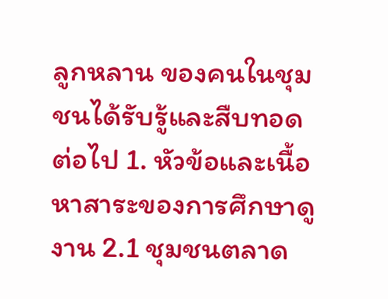ลูกหลาน ของคนในชุมชนได้รับรู้และสืบทอดต่อไป 1. หัวข้อและเนื้อหาสาระของการศึกษาดูงาน 2.1 ชุมชนตลาด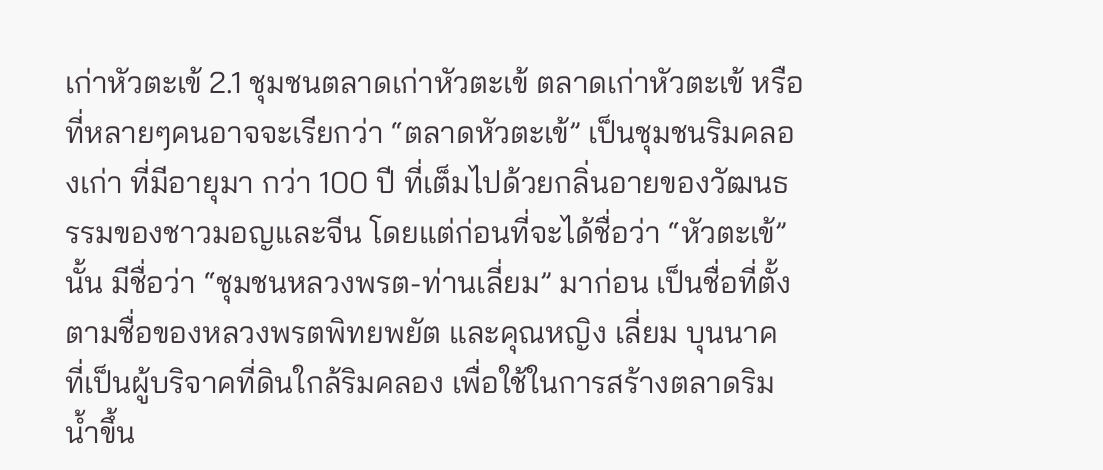เก่าหัวตะเข้ 2.1 ชุมชนตลาดเก่าหัวตะเข้ ตลาดเก่าหัวตะเข้ หรือที่หลายๆคนอาจจะเรียกว่า “ตลาดหัวตะเข้” เป็นชุมชนริมคลองเก่า ที่มีอายุมา กว่า 100 ปี ที่เต็มไปด้วยกลิ่นอายของวัฒนธรรมของชาวมอญและจีน โดยแต่ก่อนที่จะได้ชื่อว่า “หัวตะเข้” นั้น มีชื่อว่า “ชุมชนหลวงพรต-ท่านเลี่ยม” มาก่อน เป็นชื่อที่ตั้งตามชื่อของหลวงพรตพิทยพยัต และคุณหญิง เลี่ยม บุนนาค ที่เป็นผู้บริจาคที่ดินใกล้ริมคลอง เพื่อใช้ในการสร้างตลาดริมน้ำขึ้น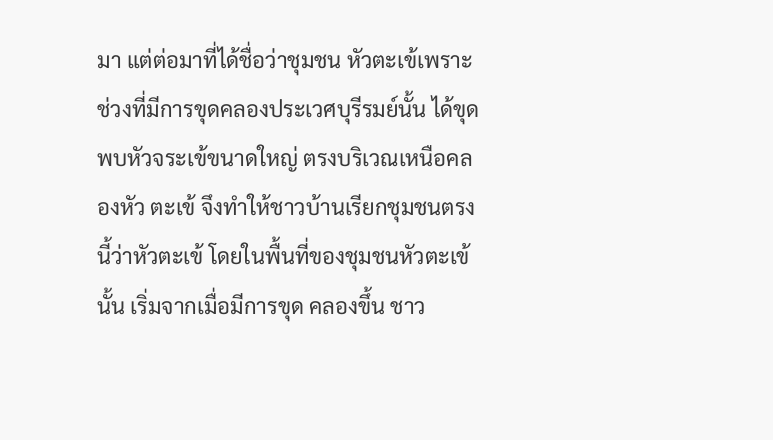มา แต่ต่อมาที่ได้ชื่อว่าชุมชน หัวตะเข้เพราะช่วงที่มีการขุดคลองประเวศบุรีรมย์นั้น ได้ขุดพบหัวจระเข้ขนาดใหญ่ ตรงบริเวณเหนือคลองหัว ตะเข้ จึงทำให้ชาวบ้านเรียกชุมชนตรงนี้ว่าหัวตะเข้ โดยในพื้นที่ของชุมชนหัวตะเข้นั้น เริ่มจากเมื่อมีการขุด คลองขึ้น ชาว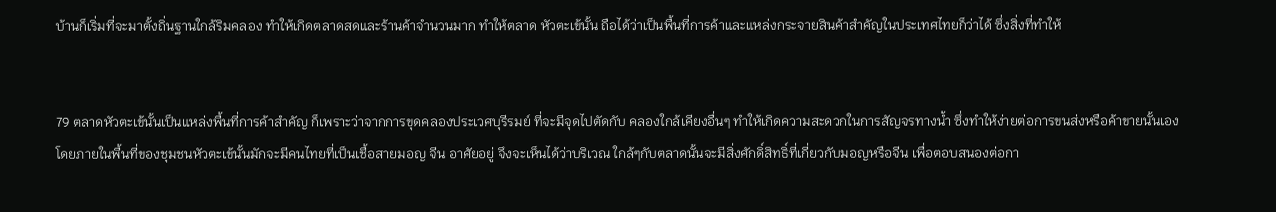บ้านก็เริ่มที่จะมาตั้งถิ่นฐานใกล้ริมคลอง ทำให้เกิดตลาดสดและร้านค้าจำนวนมาก ทำให้ตลาด หัวตะเข้นั้น ถือได้ว่าเป็นพื้นที่การค้าและแหล่งกระจายสินค้าสำคัญในประเทศไทยก็ว่าได้ ซึ่งสิ่งที่ทำให้


79 ตลาดหัวตะเข้นั้นเป็นแหล่งพื้นที่การค้าสำคัญ ก็เพราะว่าจากการขุดคลองประเวศบุรีรมย์ ที่จะมีจุดไปตัดกับ คลองใกล้เคียงอื่นๆ ทำให้เกิดความสะดวกในการสัญจรทางน้ำ ซึ่งทำให้ง่ายต่อการขนส่งหรือค้าขายนั้นเอง โดยภายในพื้นที่ของชุมชนหัวตะเข้นั้นมักจะมีคนไทยที่เป็นเชื้อสายมอญ จีน อาศัยอยู่ จึงจะเห็นได้ว่าบริเวณ ใกล้ๆกับตลาดนั้นจะมีสิ่งศักดิ์สิทธิ์ที่เกี่ยวกับมอญหรือจีน เพื่อตอบสนองต่อกา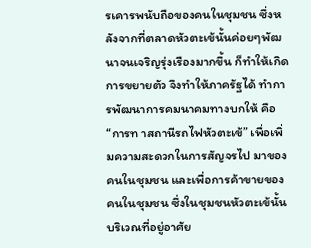รเคารพนับถือของคนในชุมชน ซึ่งหลังจากที่ตลาดหัวตะเข้นั้นค่อยๆพัฒนาจนเจริญรุ่งเรืองมากขึ้น ก็ทำให้เกิดการขยายตัว จึงทำให้ภาครัฐได้ ทำการพัฒนาการคมนาคมทางบกให้ คือ “การท าสถานีรถไฟหัวตะเข้” เพื่อเพิ่มความสะดวกในการสัญจรไป มาของคนในชุมชน และเพื่อการค้าขายของคนในชุมชน ซึ่งในชุมชนหัวตะเข้นั้น บริเวณที่อยู่อาศัย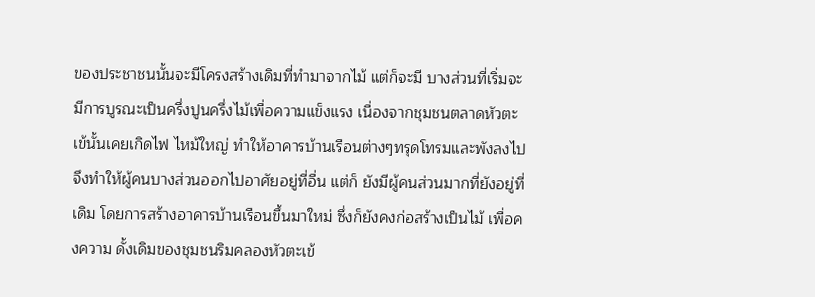ของประชาชนนั้นจะมีโครงสร้างเดิมที่ทำมาจากไม้ แต่ก็จะมี บางส่วนที่เริ่มจะมีการบูรณะเป็นครึ่งปูนครึ่งไม้เพื่อความแข็งแรง เนื่องจากชุมชนตลาดหัวตะเข้นั้นเคยเกิดไฟ ไหม้ใหญ่ ทำให้อาคารบ้านเรือนต่างๆทรุดโทรมและพังลงไป จึงทำให้ผู้คนบางส่วนออกไปอาศัยอยู่ที่อื่น แต่ก็ ยังมีผู้คนส่วนมากที่ยังอยู่ที่เดิม โดยการสร้างอาคารบ้านเรือนขึ้นมาใหม่ ซึ่งก็ยังคงก่อสร้างเป็นไม้ เพื่อคงความ ดั้งเดิมของชุมชนริมคลองหัวตะเข้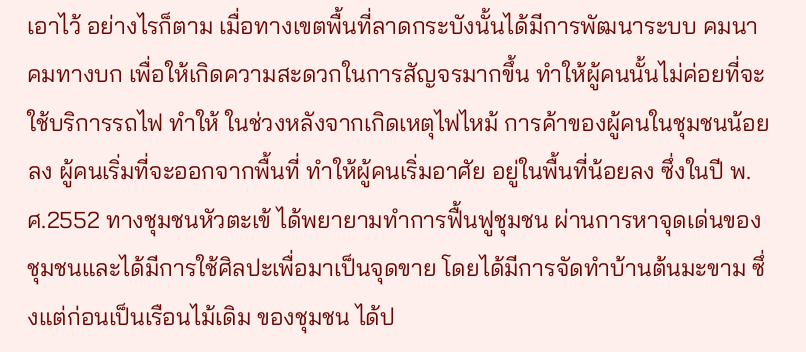เอาไว้ อย่างไรก็ตาม เมื่อทางเขตพื้นที่ลาดกระบังนั้นได้มีการพัฒนาระบบ คมนาคมทางบก เพื่อให้เกิดความสะดวกในการสัญจรมากขึ้น ทำให้ผู้คนนั้นไม่ค่อยที่จะใช้บริการรถไฟ ทำให้ ในช่วงหลังจากเกิดเหตุไฟไหม้ การค้าของผู้คนในชุมชนน้อยลง ผู้คนเริ่มที่จะออกจากพื้นที่ ทำให้ผู้คนเริ่มอาศัย อยู่ในพื้นที่น้อยลง ซึ่งในปี พ.ศ.2552 ทางชุมชนหัวตะเข้ ได้พยายามทำการฟื้นฟูชุมชน ผ่านการหาจุดเด่นของ ชุมชนและได้มีการใช้ศิลปะเพื่อมาเป็นจุดขาย โดยได้มีการจัดทำบ้านต้นมะขาม ซึ่งแต่ก่อนเป็นเรือนไม้เดิม ของชุมชน ได้ป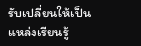รับเปลี่ยนให้เป็นแหล่งเรียนรู้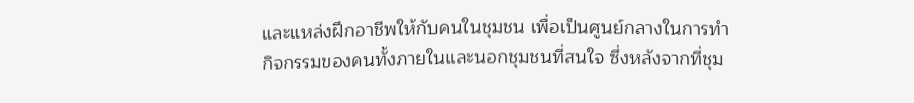และแหล่งฝึกอาชีพให้กับคนในชุมชน เพื่อเป็นศูนย์กลางในการทำ กิจกรรมของคนทั้งภายในและนอกชุมชนที่สนใจ ซึ่งหลังจากที่ชุม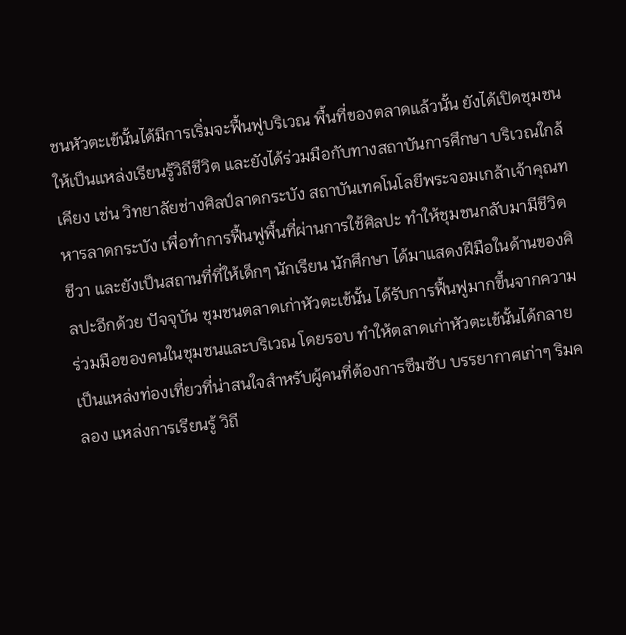ชนหัวตะเข้นั้นได้มีการเริ่มจะฟื้นฟูบริเวณ พื้นที่ของตลาดแล้วนั้น ยังได้เปิดชุมชนให้เป็นแหล่งเรียนรู้วิถีชีวิต และยังได้ร่วมมือกับทางสถาบันการศึกษา บริเวณใกล้เคียง เช่น วิทยาลัยช่างศิลป์ลาดกระบัง สถาบันเทคโนโลยีพระจอมเกล้าเจ้าคุณทหารลาดกระบัง เพื่อทำการฟื้นฟูพื้นที่ผ่านการใช้ศิลปะ ทำให้ชุมชนกลับมามีชีวิตชีวา และยังเป็นสถานที่ที่ให้เด็กๆ นักเรียน นักศึกษา ได้มาแสดงฝีมือในด้านของศิลปะอีกด้วย ปัจจุบัน ชุมชนตลาดเก่าหัวตะเข้นั้น ได้รับการฟื้นฟูมากขึ้นจากความร่วมมือของคนในชุมชนและบริเวณ โดยรอบ ทำให้ตลาดเก่าหัวตะเข้นั้นได้กลายเป็นแหล่งท่องเที่ยวที่น่าสนใจสำหรับผู้คนที่ต้องการซึมซับ บรรยากาศเก่าๆ ริมคลอง แหล่งการเรียนรู้ วิถี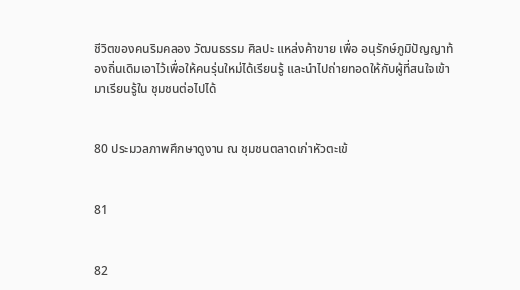ชีวิตของคนริมคลอง วัฒนธรรม ศิลปะ แหล่งค้าขาย เพื่อ อนุรักษ์ภูมิปัญญาท้องถิ่นเดิมเอาไว้เพื่อให้คนรุ่นใหม่ได้เรียนรู้ และนำไปถ่ายทอดให้กับผู้ที่สนใจเข้ามาเรียนรู้ใน ชุมชนต่อไปได้


80 ประมวลภาพศึกษาดูงาน ณ ชุมชนตลาดเก่าหัวตะเข้


81


82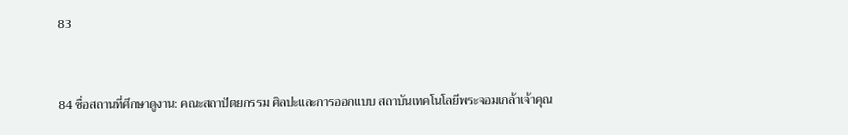83


84 ชื่อสถานที่ศึกษาดูงาน: คณะสถาปัตยกรรม ศิลปะและการออกแบบ สถาบันเทคโนโลยีพระจอมเกล้าเจ้าคุณ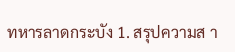ทหารลาดกระบัง 1. สรุปความส า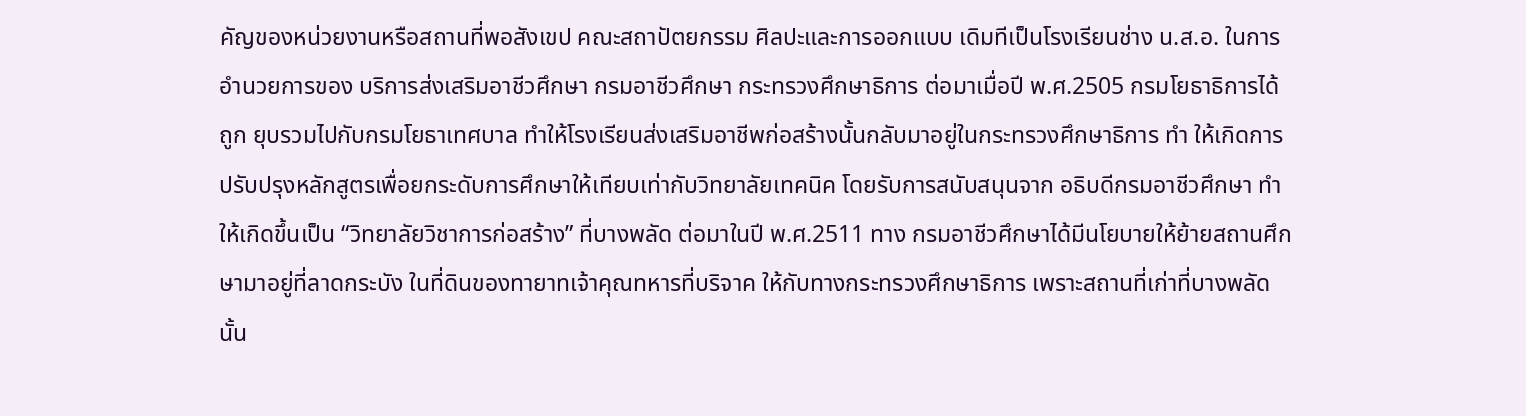คัญของหน่วยงานหรือสถานที่พอสังเขป คณะสถาปัตยกรรม ศิลปะและการออกแบบ เดิมทีเป็นโรงเรียนช่าง น.ส.อ. ในการอำนวยการของ บริการส่งเสริมอาชีวศึกษา กรมอาชีวศึกษา กระทรวงศึกษาธิการ ต่อมาเมื่อปี พ.ศ.2505 กรมโยธาธิการได้ถูก ยุบรวมไปกับกรมโยธาเทศบาล ทำให้โรงเรียนส่งเสริมอาชีพก่อสร้างนั้นกลับมาอยู่ในกระทรวงศึกษาธิการ ทำ ให้เกิดการปรับปรุงหลักสูตรเพื่อยกระดับการศึกษาให้เทียบเท่ากับวิทยาลัยเทคนิค โดยรับการสนับสนุนจาก อธิบดีกรมอาชีวศึกษา ทำให้เกิดขึ้นเป็น “วิทยาลัยวิชาการก่อสร้าง” ที่บางพลัด ต่อมาในปี พ.ศ.2511 ทาง กรมอาชีวศึกษาได้มีนโยบายให้ย้ายสถานศึกษามาอยู่ที่ลาดกระบัง ในที่ดินของทายาทเจ้าคุณทหารที่บริจาค ให้กับทางกระทรวงศึกษาธิการ เพราะสถานที่เก่าที่บางพลัดนั้น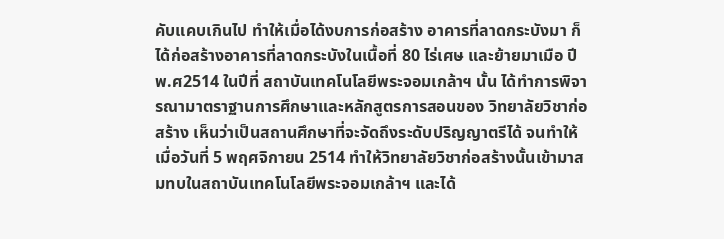คับแคบเกินไป ทำให้เมื่อได้งบการก่อสร้าง อาคารที่ลาดกระบังมา ก็ได้ก่อสร้างอาคารที่ลาดกระบังในเนื้อที่ 80 ไร่เศษ และย้ายมาเมือ ปี พ.ศ2514 ในปีที่ สถาบันเทคโนโลยีพระจอมเกล้าฯ นั้น ได้ทำการพิจารณามาตราฐานการศึกษาและหลักสูตรการสอนของ วิทยาลัยวิชาก่อสร้าง เห็นว่าเป็นสถานศึกษาที่จะจัดถึงระดับปริญญาตรีได้ จนทำให้เมื่อวันที่ 5 พฤศจิกายน 2514 ทำให้วิทยาลัยวิชาก่อสร้างนั้นเข้ามาสมทบในสถาบันเทคโนโลยีพระจอมเกล้าฯ และได้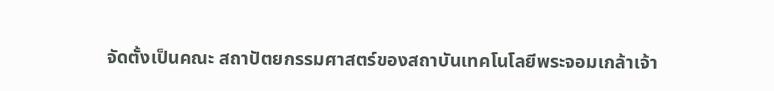จัดตั้งเป็นคณะ สถาปัตยกรรมศาสตร์ของสถาบันเทคโนโลยีพระจอมเกล้าเจ้า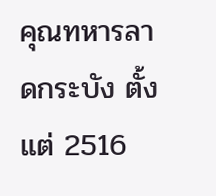คุณทหารลาดกระบัง ตั้งแต่ 2516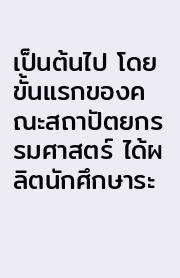เป็นต้นไป โดยขั้นแรกของคณะสถาปัตยกรรมศาสตร์ ได้ผลิตนักศึกษาระ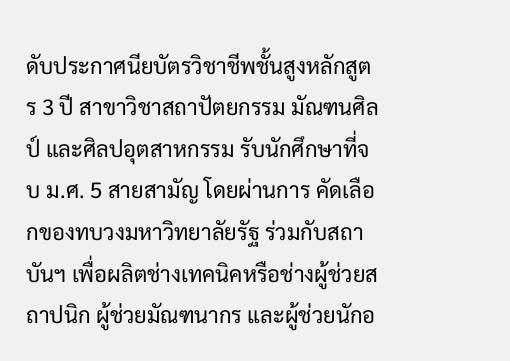ดับประกาศนียบัตรวิชาชีพชั้นสูงหลักสูตร 3 ปี สาขาวิชาสถาปัตยกรรม มัณฑนศิลป์ และศิลปอุตสาหกรรม รับนักศึกษาที่จบ ม.ศ. 5 สายสามัญ โดยผ่านการ คัดเลือกของทบวงมหาวิทยาลัยรัฐ ร่วมกับสถาบันฯ เพื่อผลิตช่างเทคนิคหรือช่างผู้ช่วยสถาปนิก ผู้ช่วยมัณฑนากร และผู้ช่วยนักอ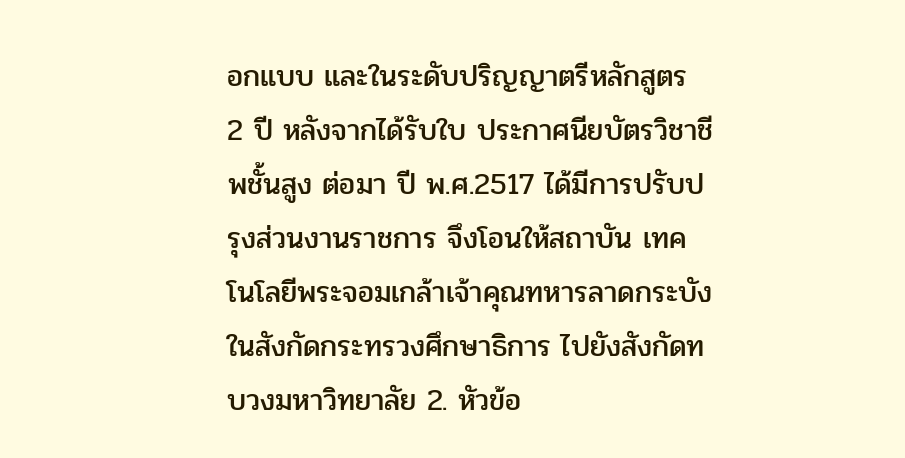อกแบบ และในระดับปริญญาตรีหลักสูตร 2 ปี หลังจากได้รับใบ ประกาศนียบัตรวิชาชีพชั้นสูง ต่อมา ปี พ.ศ.2517 ได้มีการปรับปรุงส่วนงานราชการ จึงโอนให้สถาบัน เทคโนโลยีพระจอมเกล้าเจ้าคุณทหารลาดกระบัง ในสังกัดกระทรวงศึกษาธิการ ไปยังสังกัดทบวงมหาวิทยาลัย 2. หัวข้อ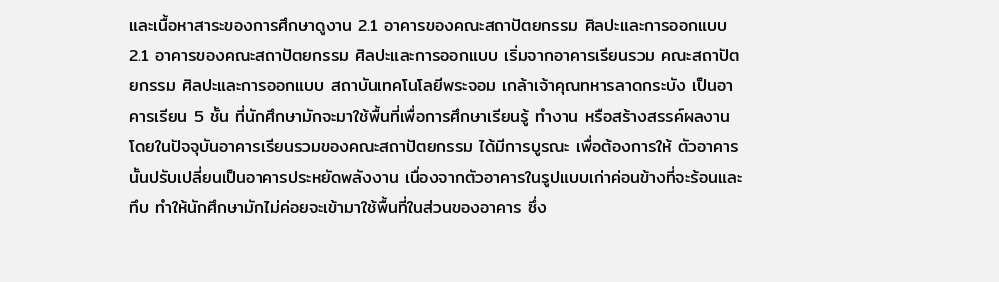และเนื้อหาสาระของการศึกษาดูงาน 2.1 อาคารของคณะสถาปัตยกรรม ศิลปะและการออกแบบ 2.1 อาคารของคณะสถาปัตยกรรม ศิลปะและการออกแบบ เริ่มจากอาคารเรียนรวม คณะสถาปัตยกรรม ศิลปะและการออกแบบ สถาบันเทคโนโลยีพระจอม เกล้าเจ้าคุณทหารลาดกระบัง เป็นอาคารเรียน 5 ชั้น ที่นักศึกษามักจะมาใช้พื้นที่เพื่อการศึกษาเรียนรู้ ทำงาน หรือสร้างสรรค์ผลงาน โดยในปัจจุบันอาคารเรียนรวมของคณะสถาปัตยกรรม ได้มีการบูรณะ เพื่อต้องการให้ ตัวอาคารนั้นปรับเปลี่ยนเป็นอาคารประหยัดพลังงาน เนื่องจากตัวอาคารในรูปแบบเก่าค่อนข้างที่จะร้อนและ ทึบ ทำให้นักศึกษามักไม่ค่อยจะเข้ามาใช้พื้นที่ในส่วนของอาคาร ซึ่ง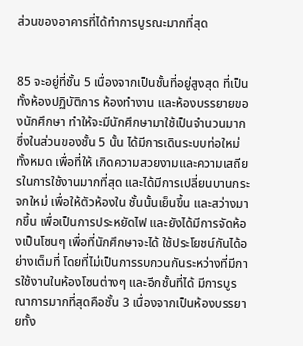ส่วนของอาคารที่ได้ทำการบูรณะมากที่สุด


85 จะอยู่ที่ชั้น 5 เนื่องจากเป็นชั้นที่อยู่สูงสุด ที่เป็นทั้งห้องปฏิบัติการ ห้องทำงาน และห้องบรรยายของนักศึกษา ทำให้จะมีนักศึกษามาใช้เป็นจำนวนมาก ซึ่งในส่วนของชั้น 5 นั้น ได้มีการเดินระบบท่อใหม่ทั้งหมด เพื่อที่ให้ เกิดความสวยงามและความเสถียรในการใช้งานมากที่สุด และได้มีการเปลี่ยนบานกระจกใหม่ เพื่อให้ตัวห้องใน ชั้นนั้นเย็นขึ้น และสว่างมากขึ้น เพื่อเป็นการประหยัดไฟ และยังได้มีการจัดห้องเป็นโซนๆ เพื่อที่นักศึกษาจะได้ ใช้ประโยชน์กันได้อย่างเต็มที่ โดยที่ไม่เป็นการรบกวนกันระหว่างที่มีการใช้งานในห้องโซนต่างๆ และอีกชั้นที่ได้ มีการบูรณาการมากที่สุดคือชั้น 3 เนื่องจากเป็นห้องบรรยายทั้ง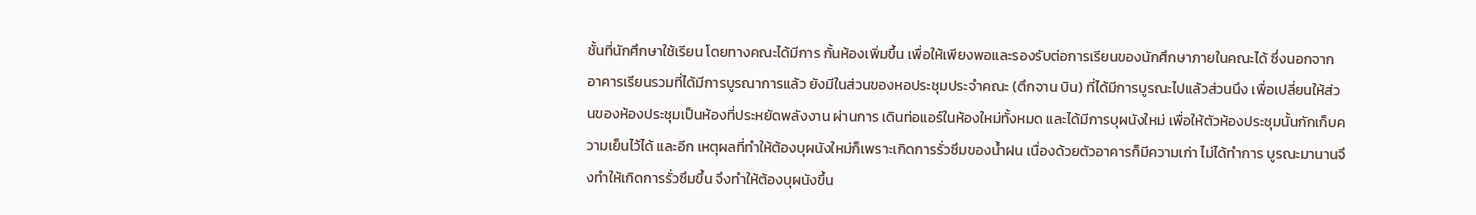ชั้นที่นักศึกษาใช้เรียน โดยทางคณะได้มีการ กั้นห้องเพิ่มขึ้น เพื่อให้เพียงพอและรองรับต่อการเรียนของนักศึกษาภายในคณะได้ ซึ่งนอกจากอาคารเรียนรวมที่ได้มีการบูรณาการแล้ว ยังมีในส่วนของหอประชุมประจำคณะ (ตึกจาน บิน) ที่ได้มีการบูรณะไปแล้วส่วนนึง เพื่อเปลี่ยนให้ส่วนของห้องประชุมเป็นห้องที่ประหยัดพลังงาน ผ่านการ เดินท่อแอร์ในห้องใหม่ทั้งหมด และได้มีการบุผนังใหม่ เพื่อให้ตัวห้องประชุมนั้นกักเก็บความเย็นไว้ได้ และอีก เหตุผลที่ทำให้ต้องบุผนังใหม่ก็เพราะเกิดการรั่วซึมของน้ำฝน เนื่องด้วยตัวอาคารก็มีความเก่า ไม่ได้ทำการ บูรณะมานานจึงทำให้เกิดการรั่วซึมขึ้น จึงทำให้ต้องบุผนังขึ้น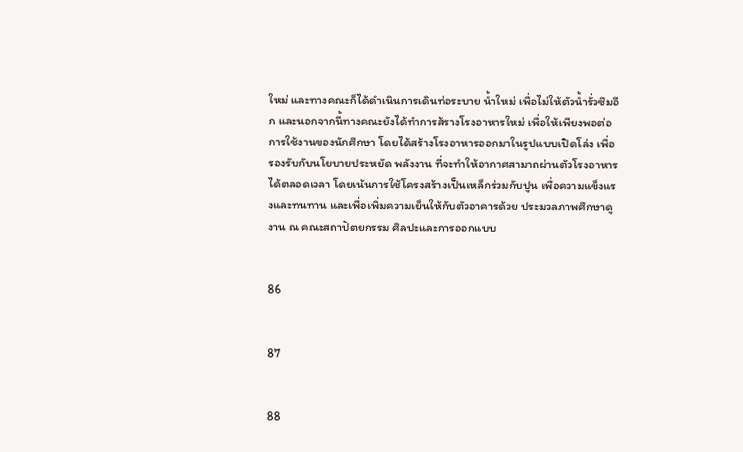ใหม่ และทางคณะก็ได้ดำเนินการเดินท่อระบาย น้ำใหม่ เพื่อไม่ให้ตัวน้ำรั่วซึมอีก และนอกจากนี้ทางคณะยังได้ทำการส้รางโรงอาหารใหม่ เพื่อให้เพียงพอต่อ การใช้งานของนักศึกษา โดยได้สร้างโรงอาหารออกมาในรูปแบบเปิดโล่ง เพื่อรองรับกับนโยบายประหยัด พลังงาน ที่จะทำให้อากาศสามาถผ่านตัวโรงอาหารได้ตลอดเวลา โดยเน้นการใช้โครงสร้างเป็นเหล็กร่วมกับปูน เพื่อความแข็งแรงและทนทาน และเพื่อเพิ่มความเย็นให้กับตัวอาคารด้วย ประมวลภาพศึกษาดูงาน ณ คณะสถาปัตยกรรม ศิลปะและการออกแบบ


86


87


88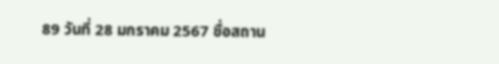89 วันที่ 28 มกราคม 2567 ชื่อสถาน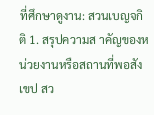ที่ศึกษาดูงาน: สวนเบญจกิติ 1. สรุปความส าคัญของหน่วยงานหรือสถานที่พอสังเขป สว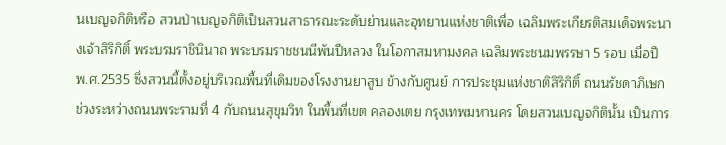นเบญจกิติหรือ สวนป่าเบญจกิติเป็นสวนสาธารณะระดับย่านและอุทยานแห่งชาติเพื่อ เฉลิมพระเกียรติสมเด็จพระนางเจ้าสิริกิติ์ พระบรมราชินินาถ พระบรมราชชนนีพันปีหลวง ในโอกาสมหามงคล เฉลิมพระชนมพรรษา 5 รอบ เมื่อปี พ.ศ.2535 ซึ่งสวนนี้ตั้งอยู่บริเวณพื้นที่เดิมของโรงงานยาสูบ ข้างกับศูนย์ การประชุมแห่งชาติสิริกิติ์ ถนนรัชดาภิเษก ช่วงระหว่างถนนพระรามที่ 4 กับถนนสุขุมวิท ในพื้นที่เขต คลองเตย กรุงเทพมหานคร โดยสวนเบญจกิตินั้น เป็นการ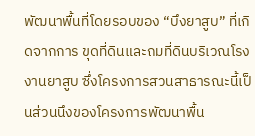พัฒนาพื้นที่โดยรอบของ “บึงยาสูบ” ที่เกิดจากการ ขุดที่ดินและถมที่ดินบริเวณโรงงานยาสูบ ซึ่งโครงการสวนสาธารณะนี้เป็นส่วนนึงของโครงการพัฒนาพื้น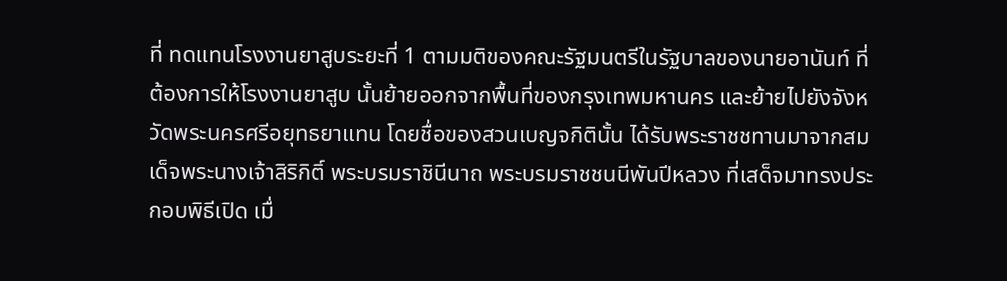ที่ ทดแทนโรงงานยาสูบระยะที่ 1 ตามมติของคณะรัฐมนตรีในรัฐบาลของนายอานันท์ ที่ต้องการให้โรงงานยาสูบ นั้นย้ายออกจากพื้นที่ของกรุงเทพมหานคร และย้ายไปยังจังหวัดพระนครศรีอยุทธยาแทน โดยชื่อของสวนเบญจกิตินั้น ได้รับพระราชชทานมาจากสมเด็จพระนางเจ้าสิริกิติ์ พระบรมราชินีนาถ พระบรมราชชนนีพันปีหลวง ที่เสด็จมาทรงประกอบพิธีเปิด เมื่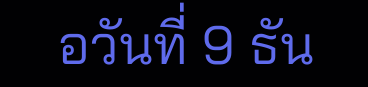อวันที่ 9 ธัน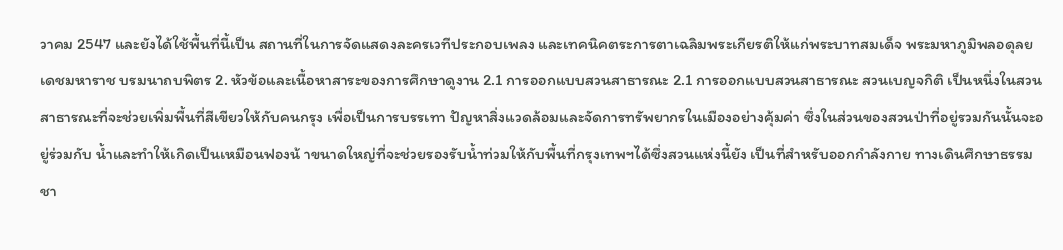วาคม 2547 และยังได้ใช้พื้นที่นี้เป็น สถานที่ในการจัดแสดงละครเวทีประกอบเพลง และเทคนิคตระการตาเฉลิมพระเกียรติให้แก่พระบาทสมเด็จ พระมหาภูมิพลอดุลยเดชมหาราช บรมนาถบพิตร 2. หัวข้อและเนื้อหาสาระของการศึกษาดูงาน 2.1 การออกแบบสวนสาธารณะ 2.1 การออกแบบสวนสาธารณะ สวนเบญจกิติ เป็นหนึ่งในสวนสาธารณะที่จะช่วยเพิ่มพื้นที่สีเขียวให้กับคนกรุง เพื่อเป็นการบรรเทา ปัญหาสิ่งแวดล้อมและจัดการทรัพยากรในเมืองอย่างคุ้มค่า ซึ่งในส่วนของสวนป่าที่อยู่รวมกันนั้นจะอยู่ร่วมกับ น้ำและทำให้เกิดเป็นเหมือนฟองน้ าขนาดใหญ่ที่จะช่วยรองรับน้ำท่วมให้กับพื้นที่กรุงเทพฯได้ซึ่งสวนแห่งนี้ยัง เป็นที่สำหรับออกกำลังกาย ทางเดินศึกษาธรรมชา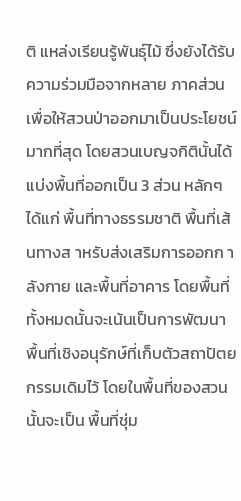ติ แหล่งเรียนรู้พันธุ์ไม้ ซึ่งยังได้รับความร่วมมือจากหลาย ภาคส่วน เพื่อให้สวนป่าออกมาเป็นประโยชน์มากที่สุด โดยสวนเบญจกิตินั้นได้แบ่งพื้นที่ออกเป็น 3 ส่วน หลักๆ ได้แก่ พื้นที่ทางธรรมชาติ พื้นที่เส้นทางส าหรับส่งเสริมการออกก าลังกาย และพื้นที่อาคาร โดยพื้นที่ ทั้งหมดนั้นจะเน้นเป็นการพัฒนาพื้นที่เชิงอนุรักษ์ที่เก็บตัวสถาปัตยกรรมเดิมไว้ โดยในพื้นที่ของสวนนั้นจะเป็น พื้นที่ชุ่ม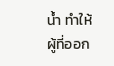น้ำ ทำให้ผู้ที่ออก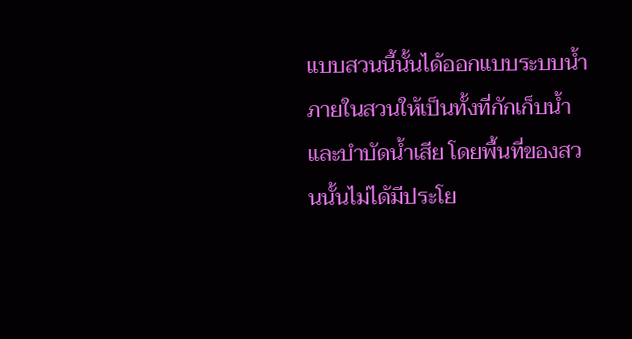แบบสวนนี้นั้นได้ออกแบบระบบน้ำภายในสวนให้เป็นทั้งที่กักเก็บน้ำและบำบัดน้ำเสีย โดยพื้นที่ของสวนนั้นไม่ได้มีประโย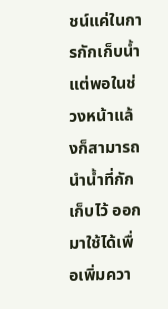ชน์แค่ในการกักเก็บน้ำ แต่พอในช่วงหน้าแล้งก็สามารถนำน้ำที่กักเก็บไว้ ออกมาใช้ได้เพื่อเพิ่มควา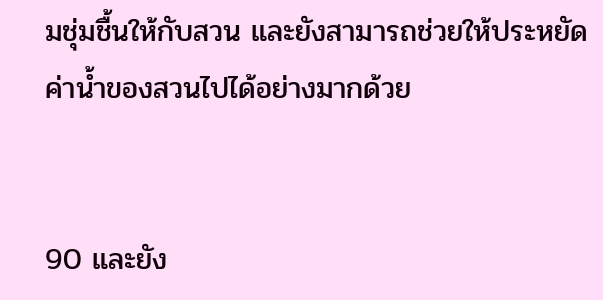มชุ่มชื้นให้กับสวน และยังสามารถช่วยให้ประหยัดค่าน้ำของสวนไปได้อย่างมากด้วย


90 และยัง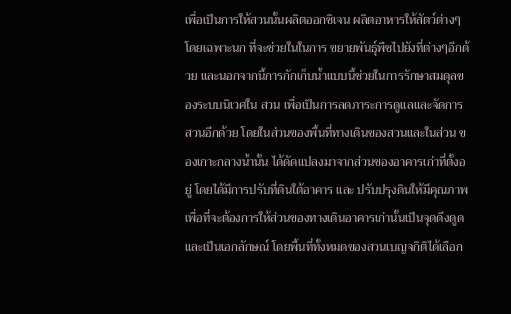เพื่อเป็นการให้สวนนั้นผลิตออกซิเจน ผลิตอาหารให้สัตว์ต่างๆ โดยเฉพาะนก ที่จะช่วยในในการ ขยายพันธุ์พืชไปยังที่ต่างๆอีกด้วย และนอกจากนี้การกักเก็บน้ำแบบนี้ช่วยในการรักษาสมดุลของระบบนิเวศใน สวน เพื่อเป็นการลดภาระการดูแลและจัดการสวนอีกด้วย โดยในส่วนของพื้นที่ทางเดินของสวนและในส่วน ของเกาะกลางน้ำนั้น ได้ดัดแปลงมาจากส่วนของอาคารเก่าที่ตั้งอยู่ โดยได้มีการปรับที่ดินใต้อาคาร และ ปรับปรุงดินให้มีคุณภาพ เพื่อที่จะต้องการให้ส่วนของทางเดินอาคารเก่านั้นเป็นจุดดึงดูดและเป็นเอกลักษณ์ โดยพื้นที่ทั้งหมดของสวนเบญจกิติได้เลือก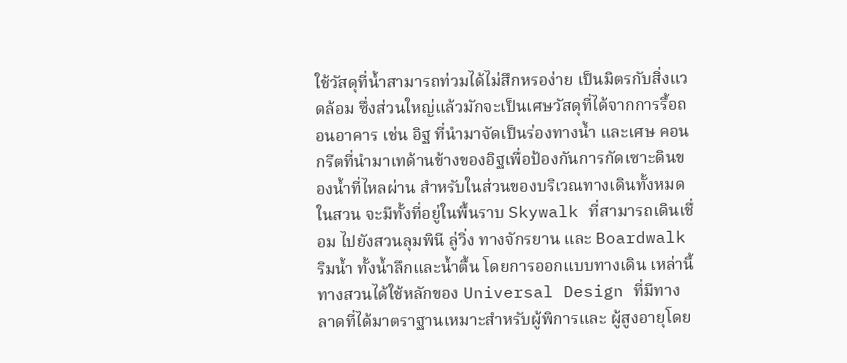ใช้วัสดุที่น้ำสามารถท่วมได้ไม่สึกหรอง่าย เป็นมิตรกับสิ่งแวดล้อม ซึ่งส่วนใหญ่แล้วมักจะเป็นเศษวัสดุที่ได้จากการรื้อถอนอาคาร เช่น อิฐ ที่นำมาจัดเป็นร่องทางน้ำ และเศษ คอนกรีตที่นำมาเทด้านข้างของอิฐเพื่อป้องกันการกัดเซาะดินของน้ำที่ไหลผ่าน สำหรับในส่วนของบริเวณทางเดินทั้งหมดในสวน จะมีทั้งที่อยู่ในพื้นราบ Skywalk ที่สามารถเดินเชื่อม ไปยังสวนลุมพินี ลู่วิ่ง ทางจักรยาน และ Boardwalk ริมน้ำ ทั้งน้ำลึกและน้ำตื้น โดยการออกแบบทางเดิน เหล่านี้ ทางสวนได้ใช้หลักของ Universal Design ที่มีทางลาดที่ได้มาตราฐานเหมาะสำหรับผู้พิการและ ผู้สูงอายุโดย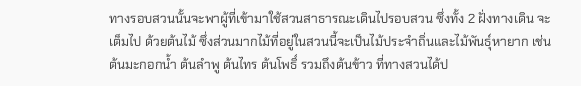ทางรอบสวนนั้นจะพาผู้ที่เข้ามาใช้สวนสาธารณะเดินไปรอบสวน ซึ่งทั้ง 2 ฝั่งทางเดิน จะเต็มไป ด้วยต้นไม้ ซึ่งส่วนมากไม้ที่อยู่ในสวนนี้จะเป็นไม้ประจำถิ่นและไม้พันธุ์หายาก เช่น ต้นมะกอกน้ำ ต้นลำพู ต้นไทร ต้นโพธิ์ รวมถึงต้นข้าว ที่ทางสวนได้ป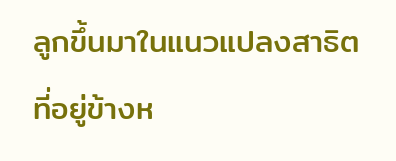ลูกขึ้นมาในแนวแปลงสาธิตที่อยู่ข้างห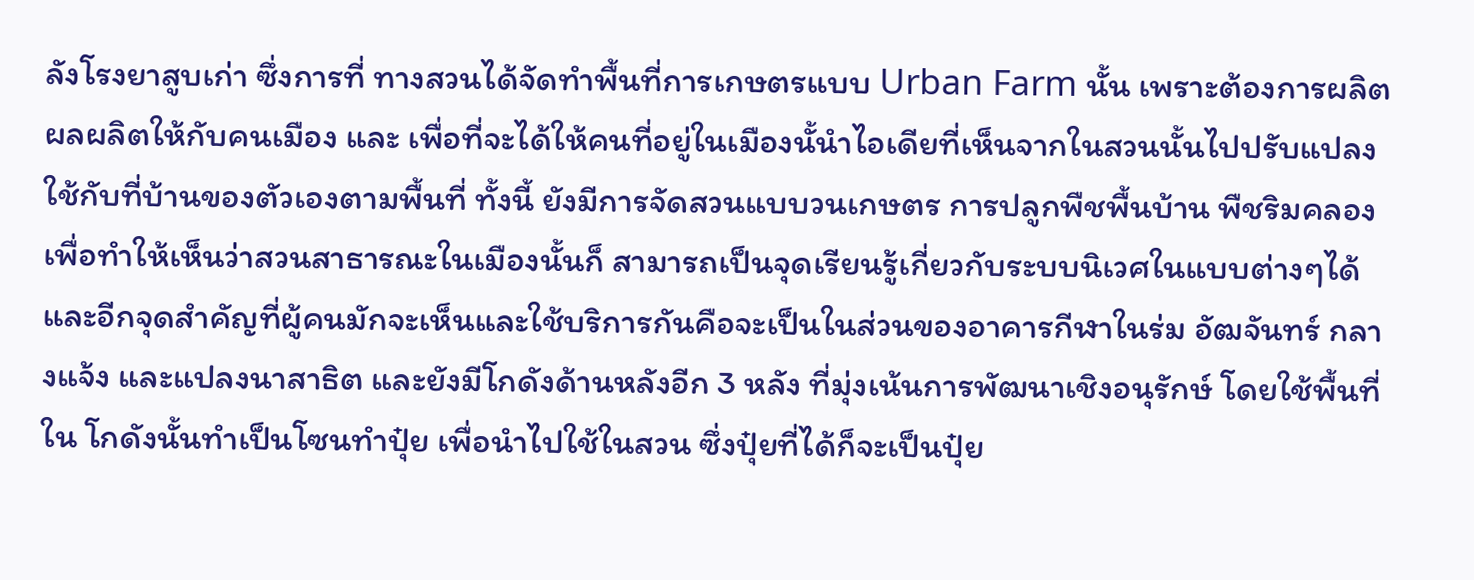ลังโรงยาสูบเก่า ซึ่งการที่ ทางสวนได้จัดทำพื้นที่การเกษตรแบบ Urban Farm นั้น เพราะต้องการผลิตผลผลิตให้กับคนเมือง และ เพื่อที่จะได้ให้คนที่อยู่ในเมืองนั้นำไอเดียที่เห็นจากในสวนนั้นไปปรับแปลงใช้กับที่บ้านของตัวเองตามพื้นที่ ทั้งนี้ ยังมีการจัดสวนแบบวนเกษตร การปลูกพืชพื้นบ้าน พืชริมคลอง เพื่อทำให้เห็นว่าสวนสาธารณะในเมืองนั้นก็ สามารถเป็นจุดเรียนรู้เกี่ยวกับระบบนิเวศในแบบต่างๆได้ และอีกจุดสำคัญที่ผู้คนมักจะเห็นและใช้บริการกันคือจะเป็นในส่วนของอาคารกีฬาในร่ม อัฒจันทร์ กลางแจ้ง และแปลงนาสาธิต และยังมีโกดังด้านหลังอีก 3 หลัง ที่มุ่งเน้นการพัฒนาเชิงอนุรักษ์ โดยใช้พื้นที่ใน โกดังนั้นทำเป็นโซนทำปุ๋ย เพื่อนำไปใช้ในสวน ซึ่งปุ๋ยที่ได้ก็จะเป็นปุ๋ย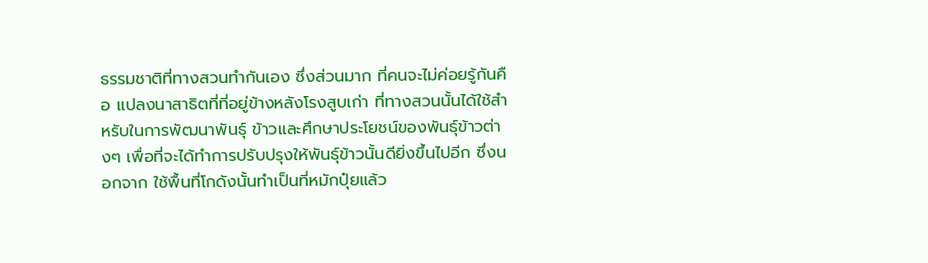ธรรมชาติที่ทางสวนทำกันเอง ซึ่งส่วนมาก ที่คนจะไม่ค่อยรู้กันคือ แปลงนาสาธิตที่ที่อยู่ข้างหลังโรงสูบเก่า ที่ทางสวนนั้นได้ใช้สำหรับในการพัฒนาพันธุ์ ข้าวและศึกษาประโยชน์ของพันธุ์ข้าวต่างๆ เพื่อที่จะได้ทำการปรับปรุงให้พันธุ์ข้าวนั้นดียิ่งขึ้นไปอีก ซึ่งนอกจาก ใช้พื้นที่โกดังนั้นทำเป็นที่หมักปุ๋ยแล้ว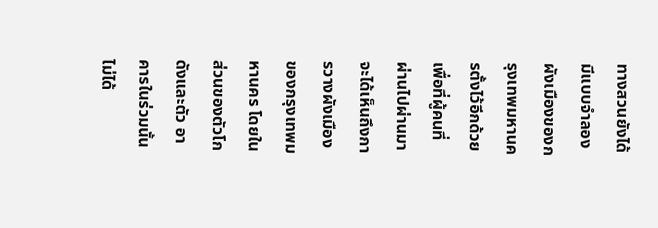ทางสวนยังได้มีแบบจำลองผังเมืองของกรุงเทพมหานครตั้งไว้อีกด้วย เพื่อที่ผู้คนที่ผ่านไปผ่านมาจะได้เห็นถึงการวางผังเมืองของกรุงเทพมหานคร โดยในส่วนของตัวโกดังและตัว อาคารในร่วมนั้นไม่ได้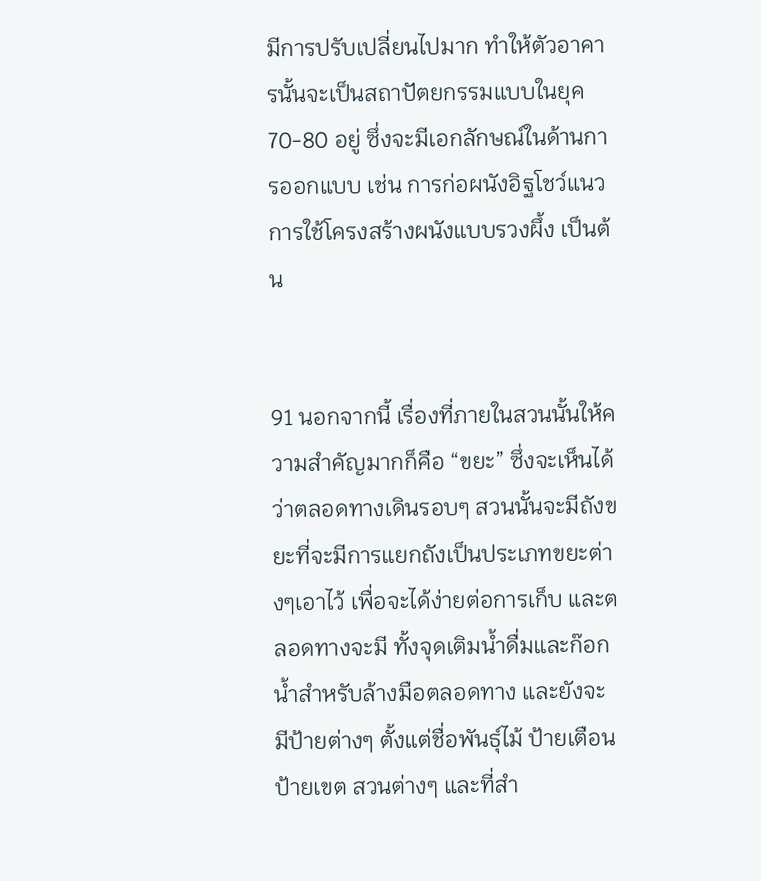มีการปรับเปลี่ยนไปมาก ทำให้ตัวอาคารนั้นจะเป็นสถาปัตยกรรมแบบในยุค 70-80 อยู่ ซึ่งจะมีเอกลักษณ์ในด้านการออกแบบ เช่น การก่อผนังอิฐโชว์แนว การใช้โครงสร้างผนังแบบรวงผึ้ง เป็นต้น


91 นอกจากนี้ เรื่องที่ภายในสวนนั้นให้ความสำคัญมากก็คือ “ขยะ” ซึ่งจะเห็นได้ว่าตลอดทางเดินรอบๆ สวนนั้นจะมีถังขยะที่จะมีการแยกถังเป็นประเภทขยะต่างๆเอาไว้ เพื่อจะได้ง่ายต่อการเก็บ และตลอดทางจะมี ทั้งจุดเติมน้ำดื่มและก๊อกน้ำสำหรับล้างมือตลอดทาง และยังจะมีป้ายต่างๆ ตั้งแต่ชื่อพันธุ์ไม้ ป้ายเตือน ป้ายเขต สวนต่างๆ และที่สำ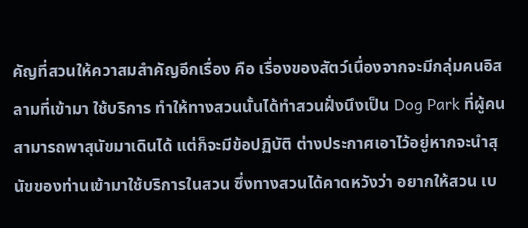คัญที่สวนให้ควาสมสำคัญอีกเรื่อง คือ เรื่องของสัตว์เนื่องจากจะมีกลุ่มคนอิสลามที่เข้ามา ใช้บริการ ทำให้ทางสวนนั้นได้ทำสวนฝั่งนึงเป็น Dog Park ที่ผู้คนสามารถพาสุนัขมาเดินได้ แต่ก็จะมีข้อปฏิบัติ ต่างประกาศเอาไว้อยู่หากจะนำสุนัขของท่านเข้ามาใช้บริการในสวน ซึ่งทางสวนได้คาดหวังว่า อยากให้สวน เบ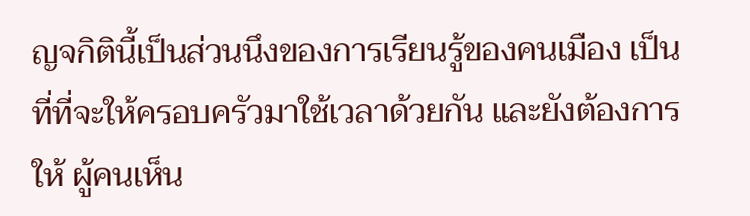ญจกิตินี้เป็นส่วนนึงของการเรียนรู้ของคนเมือง เป็นที่ที่จะให้ครอบครัวมาใช้เวลาด้วยกัน และยังต้องการให้ ผู้คนเห็น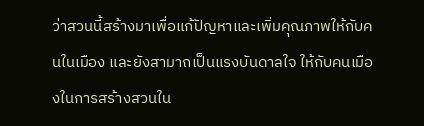ว่าสวนนี้สร้างมาเพื่อแก้ปัญหาและเพิ่มคุณภาพให้กับคนในเมือง และยังสามาถเป็นแรงบันดาลใจ ให้กับคนเมืองในการสร้างสวนใน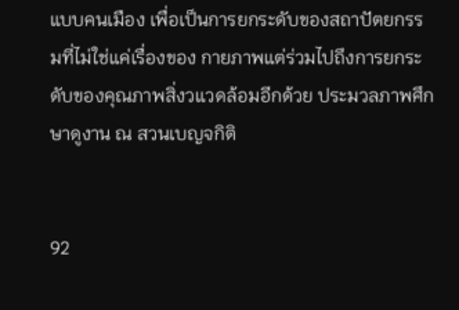แบบคนเมือง เพื่อเป็นการยกระดับของสถาปัตยกรรมที่ไม่ใช่แค่เรื่องของ กายภาพแต่ร่วมไปถึงการยกระดับของคุณภาพสิ่งวแวดล้อมอีกด้วย ประมวลภาพศึกษาดูงาน ณ สวนเบญจกิติ


92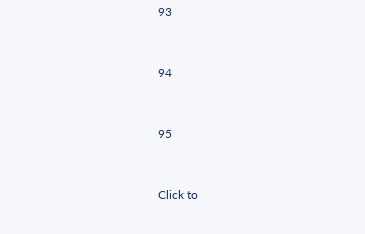93


94


95


Click to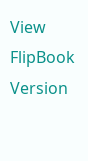View FlipBook Version